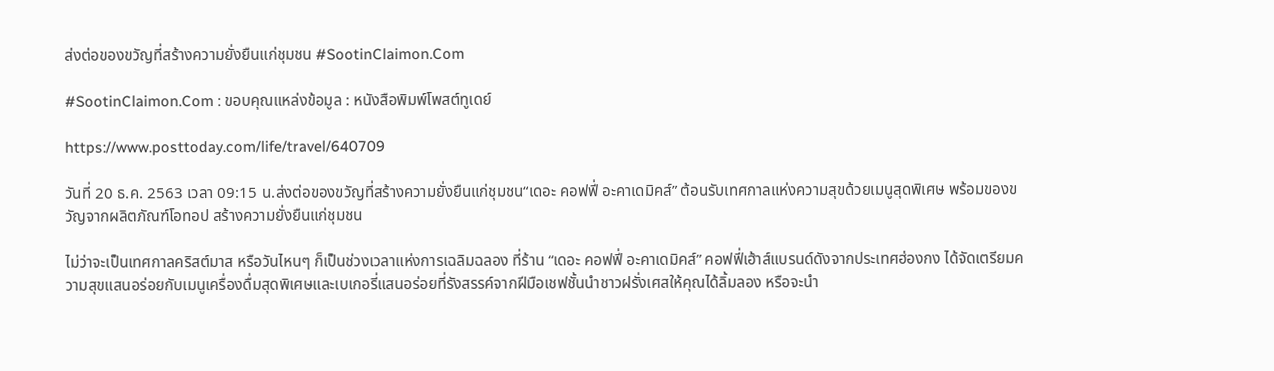ส่งต่อของขวัญที่สร้างความยั่งยืนแก่ชุมชน #SootinClaimon.Com

#SootinClaimon.Com : ขอบคุณแหล่งข้อมูล : หนังสือพิมพ์โพสต์ทูเดย์

https://www.posttoday.com/life/travel/640709

วันที่ 20 ธ.ค. 2563 เวลา 09:15 น.ส่งต่อของขวัญที่สร้างความยั่งยืนแก่ชุมชน“เดอะ คอฟฟี่ อะคาเดมิคส์” ต้อนรับเทศกาลแห่งความสุขด้วยเมนูสุดพิเศษ พร้อมของขวัญจากผลิตภัณฑ์โอทอป สร้างความยั่งยืนแก่ชุมชน

ไม่ว่าจะเป็นเทศกาลคริสต์มาส หรือวันไหนๆ ก็เป็นช่วงเวลาแห่งการเฉลิมฉลอง ที่ร้าน “เดอะ คอฟฟี่ อะคาเดมิคส์” คอฟฟี่เฮ้าส์แบรนด์ดังจากประเทศฮ่องกง ได้จัดเตรียมความสุขแสนอร่อยกับเมนูเครื่องดื่มสุดพิเศษและเบเกอรี่แสนอร่อยที่รังสรรค์จากฝีมือเชฟชั้นนำชาวฝรั่งเศสให้คุณได้ลิ้มลอง หรือจะนำ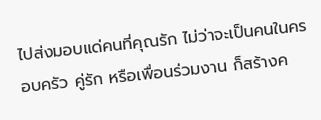ไปส่งมอบแด่คนที่คุณรัก ไม่ว่าจะเป็นคนในครอบครัว คู่รัก หรือเพื่อนร่วมงาน ก็สร้างค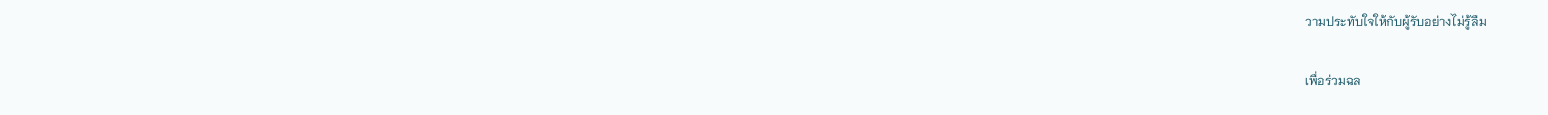วามประทับใจให้กับผู้รับอย่างไม่รู้ลืม

เพื่อร่วมฉล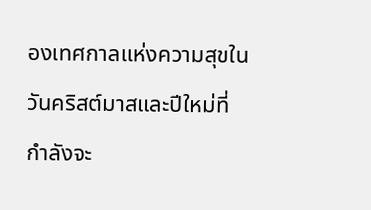องเทศกาลแห่งความสุขในวันคริสต์มาสและปีใหม่ที่กำลังจะ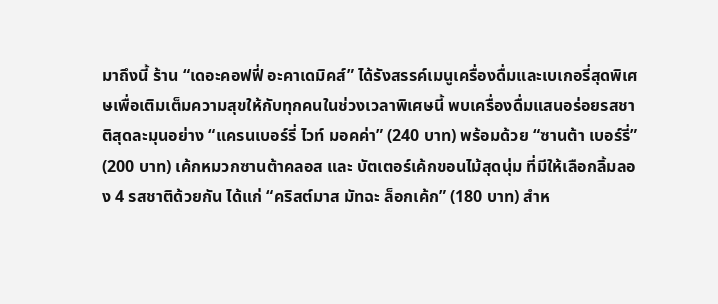มาถึงนี้ ร้าน “เดอะคอฟฟี่ อะคาเดมิคส์” ได้รังสรรค์เมนูเครื่องดื่มและเบเกอรี่สุดพิเศษเพื่อเติมเต็มความสุขให้กับทุกคนในช่วงเวลาพิเศษนี้ พบเครื่องดื่มแสนอร่อยรสชาติสุดละมุนอย่าง “แครนเบอร์รี่ ไวท์ มอคค่า” (240 บาท) พร้อมด้วย “ซานต้า เบอร์รี่” (200 บาท) เค้กหมวกซานต้าคลอส และ บัตเตอร์เค้กขอนไม้สุดนุ่ม ที่มีให้เลือกลิ้มลอง 4 รสชาติด้วยกัน ได้แก่ “คริสต์มาส มัทฉะ ล็อกเค้ก” (180 บาท) สำห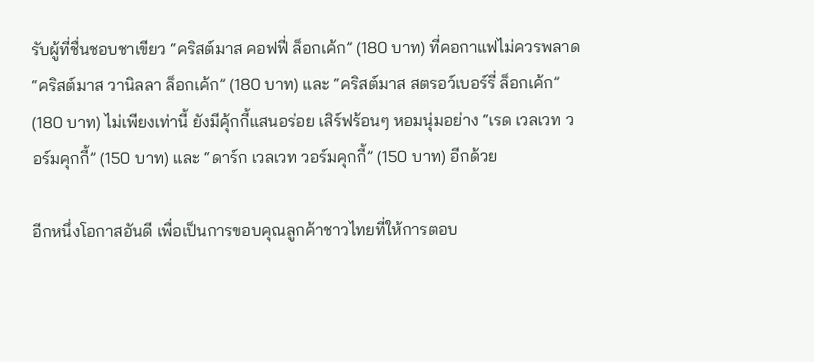รับผู้ที่ชื่นชอบชาเขียว “คริสต์มาส คอฟฟี่ ล็อกเค้ก” (180 บาท) ที่คอกาแฟไม่ควรพลาด “คริสต์มาส วานิลลา ล็อกเค้ก” (180 บาท) และ “คริสต์มาส สตรอว์เบอร์รี่ ล็อกเค้ก” (180 บาท) ไม่เพียงเท่านี้ ยังมีคุ้กกี้แสนอร่อย เสิร์ฟร้อนๆ หอมนุ่มอย่าง “เรด เวลเวท วอร์มคุกกี้” (150 บาท) และ “ดาร์ก เวลเวท วอร์มคุกกี้” (150 บาท) อีกด้วย

อีกหนึ่งโอกาสอันดี เพื่อเป็นการขอบคุณลูกค้าชาวไทยที่ให้การตอบ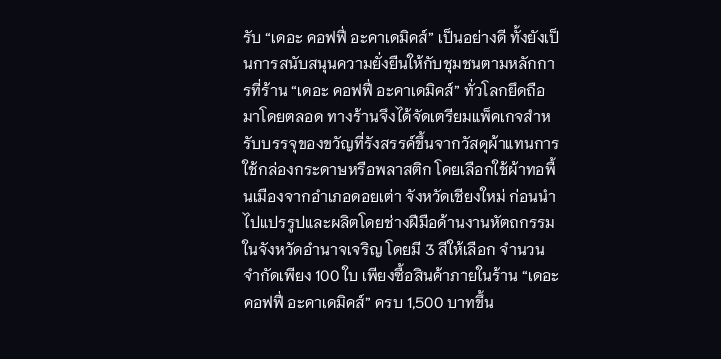รับ “เดอะ คอฟฟี่ อะคาเดมิคส์” เป็นอย่างดี ทั้งยังเป็นการสนับสนุนความยั่งยืนให้กับชุมชนตามหลักการที่ร้าน “เดอะ คอฟฟี่ อะคาเดมิคส์” ทั่วโลกยึดถือมาโดยตลอด ทางร้านจึงได้จัดเตรียมแพ็คเกจสำหรับบรรจุของขวัญที่รังสรรค์ขึ้นจากวัสดุผ้าแทนการใช้กล่องกระดาษหรือพลาสติก โดยเลือกใช้ผ้าทอพื้นเมืองจากอำเภอดอยเต่า จังหวัดเชียงใหม่ ก่อนนำไปแปรรูปและผลิตโดยช่างฝีมือด้านงานหัตถกรรมในจังหวัดอำนาจเจริญ โดยมี 3 สีให้เลือก จำนวนจำกัดเพียง 100 ใบ เพียงซื้อสินค้าภายในร้าน “เดอะ คอฟฟี่ อะคาเดมิคส์” ครบ 1,500 บาทขึ้น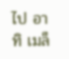ไป อาทิ เมล็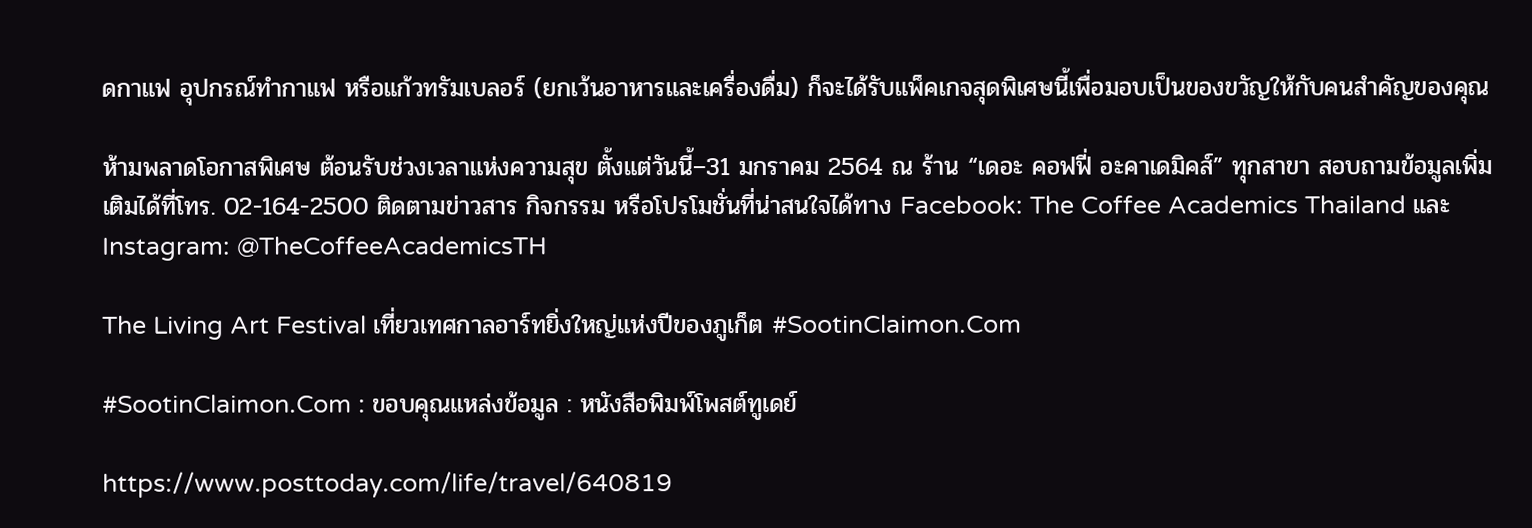ดกาแฟ อุปกรณ์ทำกาแฟ หรือแก้วทรัมเบลอร์ (ยกเว้นอาหารและเครื่องดื่ม) ก็จะได้รับแพ็คเกจสุดพิเศษนี้เพื่อมอบเป็นของขวัญให้กับคนสำคัญของคุณ

ห้ามพลาดโอกาสพิเศษ ต้อนรับช่วงเวลาแห่งความสุข ตั้งแต่วันนี้–31 มกราคม 2564 ณ ร้าน “เดอะ คอฟฟี่ อะคาเดมิคส์” ทุกสาขา สอบถามข้อมูลเพิ่มเติมได้ที่โทร. 02-164-2500 ติดตามข่าวสาร กิจกรรม หรือโปรโมชั่นที่น่าสนใจได้ทาง Facebook: The Coffee Academics Thailand และ Instagram: @TheCoffeeAcademicsTH

The Living Art Festival เที่ยวเทศกาลอาร์ทยิ่งใหญ่แห่งปีของภูเก็ต #SootinClaimon.Com

#SootinClaimon.Com : ขอบคุณแหล่งข้อมูล : หนังสือพิมพ์โพสต์ทูเดย์

https://www.posttoday.com/life/travel/640819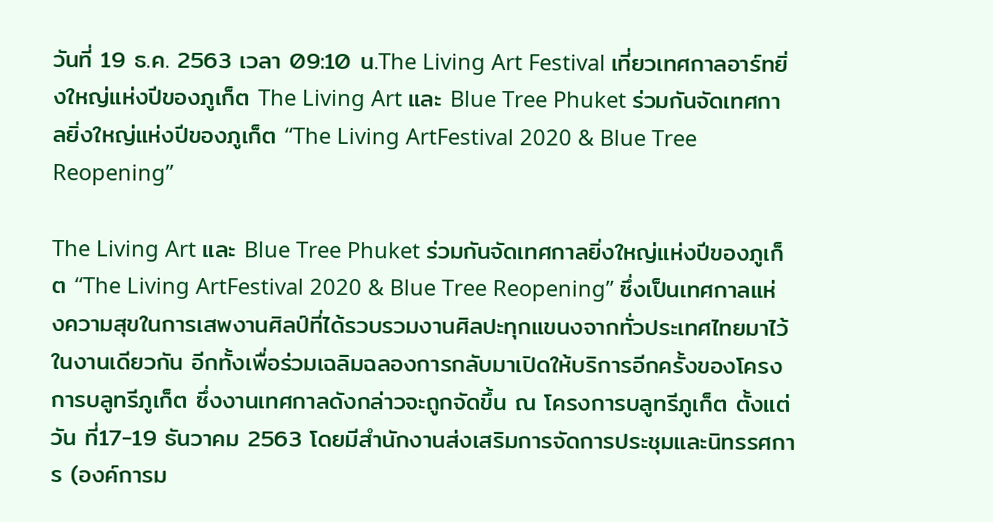วันที่ 19 ธ.ค. 2563 เวลา 09:10 น.The Living Art Festival เที่ยวเทศกาลอาร์ทยิ่งใหญ่แห่งปีของภูเก็ต The Living Art และ Blue Tree Phuket ร่วมกันจัดเทศกาลยิ่งใหญ่แห่งปีของภูเก็ต “The Living ArtFestival 2020 & Blue Tree Reopening”

The Living Art และ Blue Tree Phuket ร่วมกันจัดเทศกาลยิ่งใหญ่แห่งปีของภูเก็ต “The Living ArtFestival 2020 & Blue Tree Reopening” ซึ่งเป็นเทศกาลแห่งความสุขในการเสพงานศิลป์ที่ได้รวบรวมงานศิลปะทุกแขนงจากทั่วประเทศไทยมาไว้ในงานเดียวกัน อีกทั้งเพื่อร่วมเฉลิมฉลองการกลับมาเปิดให้บริการอีกครั้งของโครงการบลูทรีภูเก็ต ซึ่งงานเทศกาลดังกล่าวจะถูกจัดขึ้น ณ โครงการบลูทรีภูเก็ต ตั้งแต่วัน ที่17-19 ธันวาคม 2563 โดยมีสำนักงานส่งเสริมการจัดการประชุมและนิทรรศการ (องค์การม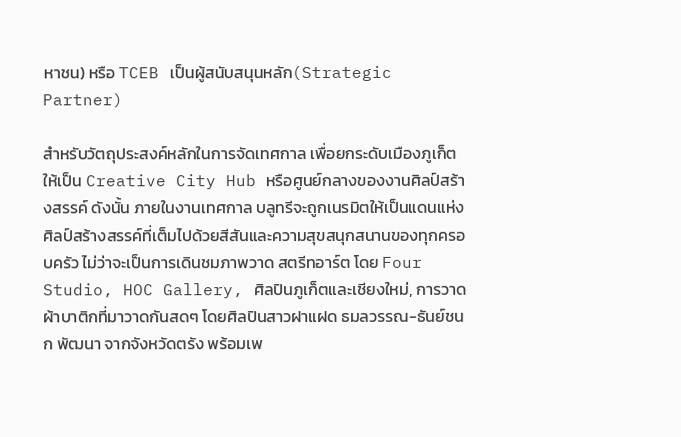หาชน) หรือ TCEB เป็นผู้สนับสนุนหลัก(Strategic Partner)

สำหรับวัตถุประสงค์หลักในการจัดเทศกาล เพื่อยกระดับเมืองภูเก็ตให้เป็น Creative City Hub หรือศูนย์กลางของงานศิลป์สร้างสรรค์ ดังนั้น ภายในงานเทศกาล บลูทรีจะถูกเนรมิตให้เป็นแดนแห่งศิลป์สร้างสรรค์ที่เต็มไปด้วยสีสันและความสุขสนุกสนานของทุกครอบครัว ไม่ว่าจะเป็นการเดินชมภาพวาด สตรีทอาร์ต โดย Four Studio, HOC Gallery, ศิลปินภูเก็ตและเชียงใหม่, การวาดผ้าบาติกที่มาวาดกันสดๆ โดยศิลปินสาวฝาแฝด ธมลวรรณ-ธันย์ชนก พัฒนา จากจังหวัดตรัง พร้อมเพ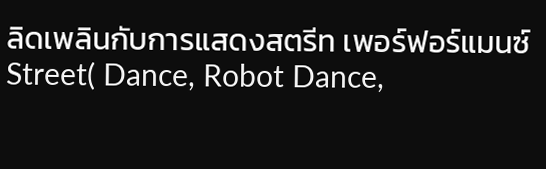ลิดเพลินกับการแสดงสตรีท เพอร์ฟอร์แมนซ์ Street( Dance, Robot Dance,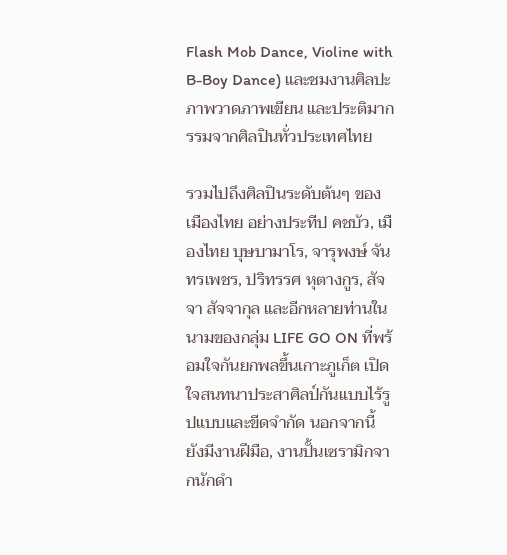Flash Mob Dance, Violine with B-Boy Dance) และชมงานศิลปะภาพวาดภาพเขียน และประติมากรรมจากศิลปินทั่วประเทศไทย

รวมไปถึงศิลปินระดับต้นๆ ของเมืองไทย อย่างประทีป คชบัว, เมืองไทย บุษบามาโร, จารุพงษ์ จันทรเพชร, ปริทรรศ หุตางกูร, สัจจา สัจจากุล และอีกหลายท่านในนามของกลุ่ม LIFE GO ON ที่พร้อมใจกันยกพลขึ้นเกาะภูเก็ต เปิดใจสนทนาประสาศิลป์กันแบบไร้รูปแบบและขีดจำกัด นอกจากนี้ ยังมีงานฝีมือ, งานปั้นเซรามิกจากนักดำ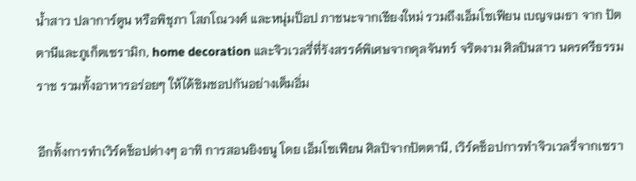น้ำสาว ปลาการ์ตูน หรือพิชุภา โสภโณวงศ์ และหนุ่มป็อป ภาชนะจากเชียงใหม่ รวมถึงเอ็มโซเฟียน เบญจเมธา จาก ปัตตานีและภูเก็ตเซรามิก, home decoration และจิวเวลรี่ที่รังสรรค์พิเศษจากดุลจันทร์ จริตงาม ศิลปินสาว นครศรีธรรมราช รวมทั้งอาหารอร่อยๆ ให้ได้ชิมชอปกันอย่างเต็มอิ่ม

อีกทั้งการทำเวิร์คช็อปต่างๆ อาทิ การสอนยิงธนู โดย เอ็มโซเฟียน ศิลปิจากปัตตานี, เวิร์คช็อปการทำจิวเวลรี่จากเซรา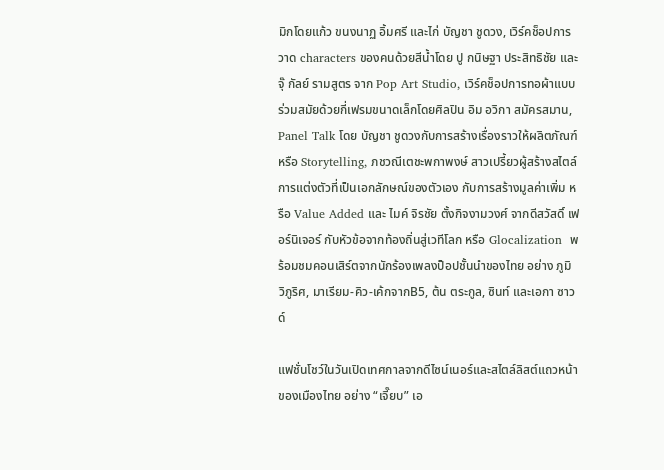มิกโดยแก้ว ขนงนาฏ อิ้มศรี และไก่ บัญชา ชูดวง, เวิร์คช็อปการวาด characters ของคนด้วยสีน้ำโดย ปู กนิษฐา ประสิทธิชัย และ จุ๊ กัลย์ รามสูตร จาก Pop Art Studio, เวิร์คช็อปการทอผ้าแบบร่วมสมัยด้วยกี่เฟรมขนาดเล็กโดยศิลปิน อิม อวิกา สมัครสมาน, Panel Talk โดย บัญชา ชูดวงกับการสร้างเรื่องราวให้ผลิตภัณฑ์ หรือ Storytelling, ภชวณีเตชะพกาพงษ์ สาวเปรี้ยวผู้สร้างสไตล์การแต่งตัวที่เป็นเอกลักษณ์ของตัวเอง กับการสร้างมูลค่าเพิ่ม หรือ Value Added และ ไมค์ จิรชัย ตั้งกิจงามวงศ์ จากดีสวัสดิ์ เฟอร์นิเจอร์ กับหัวข้อจากท้องถิ่นสู่เวทีโลก หรือ Glocalization  พร้อมชมคอนเสิร์ตจากนักร้องเพลงป็อปชั้นนำของไทย อย่าง ภูมิ วิภูริศ, มาเรียม-คิว-เค้กจากB5, ต้น ตระกูล, ซินท์ และเอกา ซาวด์

แฟชั่นโชว์ในวันเปิดเทศกาลจากดีไซน์เนอร์และสไตล์ลิสต์แถวหน้าของเมืองไทย อย่าง “เจี๊ยบ” เอ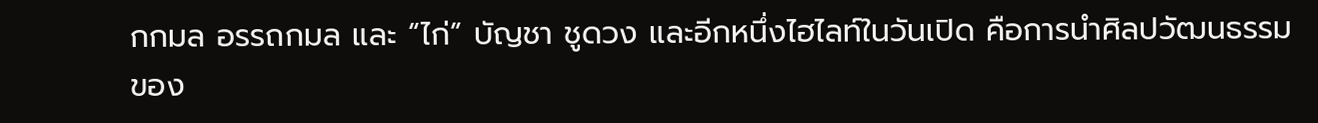กกมล อรรถกมล และ “ไก่” บัญชา ชูดวง และอีกหนึ่งไฮไลท์ในวันเปิด คือการนำศิลปวัฒนธรรมของ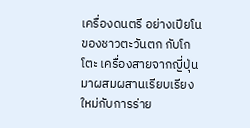เครื่องดนตรี อย่างเปียโนของชาวตะวันตก กับโกโตะ เครื่องสายจากญี่ปุ่น มาผสมผสานเรียบเรียงใหม่กับการร่าย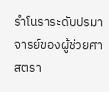รำโนราระดับปรมาจารย์ของผู้ช่วยศาสตรา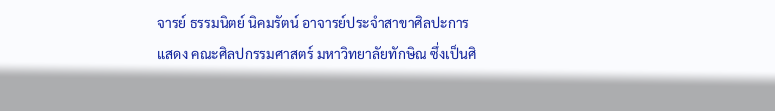จารย์ ธรรมนิตย์ นิคมรัตน์ อาจารย์ประจำสาขาศิลปะการแสดง คณะศิลปกรรมศาสตร์ มหาวิทยาลัยทักษิณ ซึ่งเป็นศิ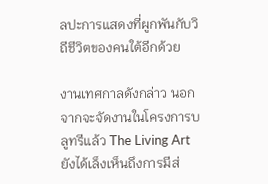ลปะการแสดงที่ผูกพันกับวิถีชีวิตของคนใต้อีกด้วย

งานเทศกาลดังกล่าว นอกจากจะจัดงานในโครงการบลูทรีแล้ว The Living Art ยังได้เล็งเห็นถึงการมีส่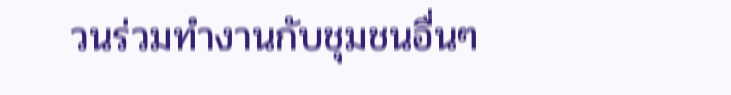วนร่วมทำงานกับชุมชนอื่นๆ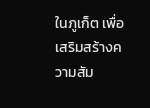ในภูเก็ต เพื่อเสริมสร้างความสัม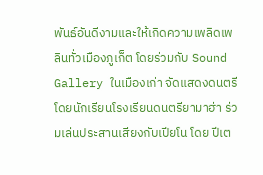พันธ์อันดีงามและให้เกิดความเพลิดเพลินทั่วเมืองภูเก็ต โดยร่วมกับ Sound Gallery ในเมืองเก่า จัดแสดงดนตรีโดยนักเรียนโรงเรียนดนตรียามาฮ่า ร่วมเล่นประสานเสียงกับเปียโน โดย ปีเต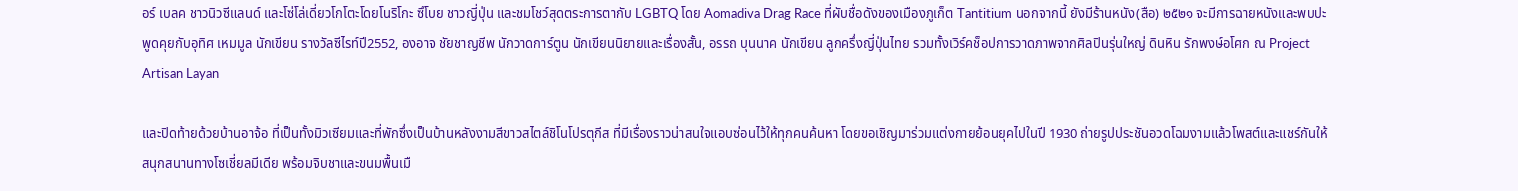อร์ เบลค ชาวนิวซีแลนด์ และโซ่โล่เดี่ยวโกโตะโดยโนริโกะ ซึโบย ชาวญี่ปุ่น และชมโชว์สุดตระการตากับ LGBTQ โดย Aomadiva Drag Race ที่ผับชื่อดังของเมืองภูเก็ต Tantitium นอกจากนี้ ยังมีร้านหนัง(สือ) ๒๕๒๑ จะมีการฉายหนังและพบปะพูดคุยกับอุทิศ เหมมูล นักเขียน รางวัลซีไรท์ปี2552, องอาจ ชัยชาญชีพ นักวาดการ์ตูน นักเขียนนิยายและเรื่องสั้น, อรรถ บุนนาค นักเขียน ลูกครึ่งญี่ปุ่นไทย รวมทั้งเวิร์คช็อปการวาดภาพจากศิลปินรุ่นใหญ่ ดินหิน รักพงษ์อโศก ณ Project Artisan Layan

และปิดท้ายด้วยบ้านอาจ้อ ที่เป็นทั้งมิวเซียมและที่พักซึ่งเป็นบ้านหลังงามสีขาวสไตล์ชิโนโปรตุกีส ที่มีเรื่องราวน่าสนใจแอบซ่อนไว้ให้ทุกคนค้นหา โดยขอเชิญมาร่วมแต่งกายย้อนยุคไปในปี 1930 ถ่ายรูปประชันอวดโฉมงามแล้วโพสต์และแชร์กันให้สนุกสนานทางโซเชี่ยลมีเดีย พร้อมจิบชาและขนมพื้นเมื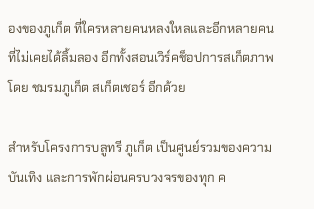องของภูเก็ต ที่ใครหลายคนหลงใหลและอีกหลายคนที่ไม่เคยได้ลิ้มลอง อีกทั้งสอนเวิร์คช็อปการสเก็ตภาพโดย ชมรมภูเก็ต สเก็ตเชอร์ อีกด้วย

สำหรับโครงการบลูทรี ภูเก็ต เป็นศูนย์รวมของความบันเทิง และการพักผ่อนครบวงจรของทุก ค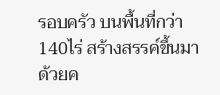รอบครัว บนพื้นที่กว่า 140ไร่ สร้างสรรค์ขึ้นมาด้วยค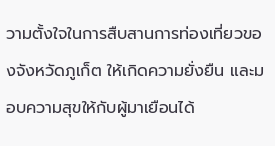วามตั้งใจในการสืบสานการท่องเที่ยวของจังหวัดภูเก็ต ให้เกิดความยั่งยืน และมอบความสุขให้กับผู้มาเยือนได้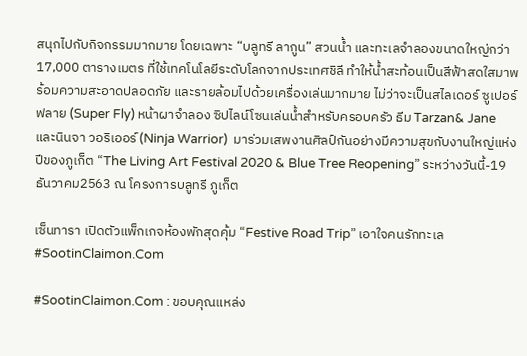สนุกไปกับกิจกรรมมากมาย โดยเฉพาะ “บลูทรี ลากูน” สวนน้ำ และทะเลจำลองขนาดใหญ่กว่า 17,000 ตารางเมตร ที่ใช้เทคโนโลยีระดับโลกจากประเทศชิลี ทำให้น้ำสะท้อนเป็นสีฟ้าสดใสมาพร้อมความสะอาดปลอดภัย และรายล้อมไปด้วยเครื่องเล่นมากมาย ไม่ว่าจะเป็นสไลเดอร์ ซูเปอร์ฟลาย (Super Fly) หน้าผาจำลอง ซิปไลน์โซนเล่นน้ำสำหรับครอบครัว ธีม Tarzan& Jane และนินจา วอริเออร์ (Ninja Warrior)  มาร่วมเสพงานศิลป์กันอย่างมีความสุขกับงานใหญ่แห่งปีของภูเก็ต “The Living Art Festival 2020 & Blue Tree Reopening” ระหว่างวันนี้-19 ธันวาคม2563 ณ โครงการบลูทรี ภูเก็ต

เซ็นทารา เปิดตัวแพ็กเกจห้องพักสุดคุ้ม “Festive Road Trip” เอาใจคนรักทะเล #SootinClaimon.Com

#SootinClaimon.Com : ขอบคุณแหล่ง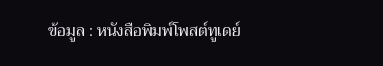ข้อมูล : หนังสือพิมพ์โพสต์ทูเดย์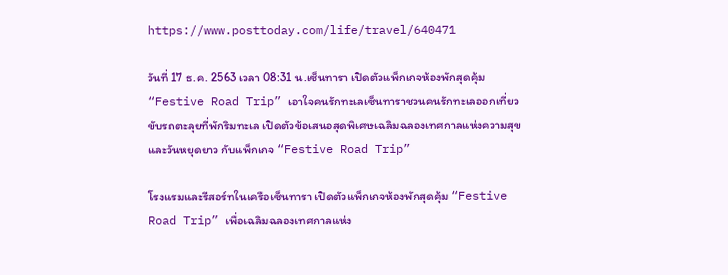https://www.posttoday.com/life/travel/640471

วันที่ 17 ธ.ค. 2563 เวลา 08:31 น.เซ็นทารา เปิดตัวแพ็กเกจห้องพักสุดคุ้ม “Festive Road Trip” เอาใจคนรักทะเลเซ็นทาราชวนคนรักทะเลออกเที่ยว ขับรถตะลุยที่พักริมทะเล เปิดตัวข้อเสนอสุดพิเศษเฉลิมฉลองเทศกาลแห่งความสุขและวันหยุดยาว กับแพ็กเกจ “Festive Road Trip”

โรงแรมและรีสอร์ทในเครือเซ็นทารา เปิดตัวแพ็กเกจห้องพักสุดคุ้ม “Festive Road Trip” เพื่อเฉลิมฉลองเทศกาลแห่ง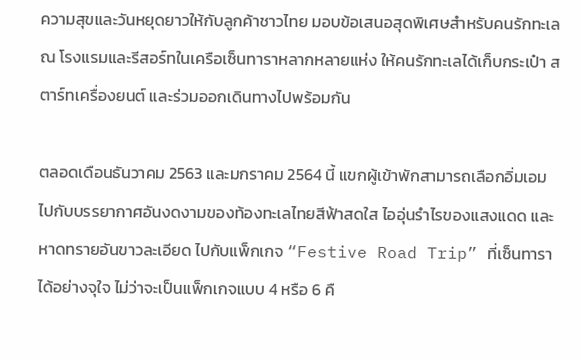ความสุขและวันหยุดยาวให้กับลูกค้าชาวไทย มอบข้อเสนอสุดพิเศษสำหรับคนรักทะเล ณ โรงแรมและรีสอร์ทในเครือเซ็นทาราหลากหลายแห่ง ให้คนรักทะเลได้เก็บกระเป๋า สตาร์ทเครื่องยนต์ และร่วมออกเดินทางไปพร้อมกัน

ตลอดเดือนธันวาคม 2563 และมกราคม 2564 นี้ แขกผู้เข้าพักสามารถเลือกอิ่มเอมไปกับบรรยากาศอันงดงามของท้องทะเลไทยสีฟ้าสดใส ไออุ่นรำไรของแสงแดด และหาดทรายอันขาวละเอียด ไปกับแพ็กเกจ “Festive Road Trip” ที่เซ็นทาราได้อย่างจุใจ ไม่ว่าจะเป็นแพ็กเกจแบบ 4 หรือ 6 คื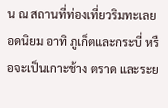น ณ สถานที่ท่องเที่ยวริมทะเลยอดนิยม อาทิ ภูเก็ตและกระบี่ หรือจะเป็นเกาะช้าง ตราด และระย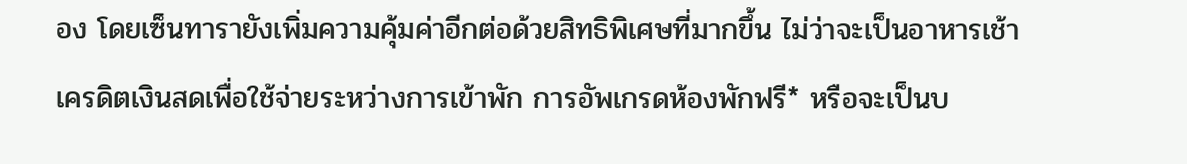อง โดยเซ็นทารายังเพิ่มความคุ้มค่าอีกต่อด้วยสิทธิพิเศษที่มากขึ้น ไม่ว่าจะเป็นอาหารเช้า เครดิตเงินสดเพื่อใช้จ่ายระหว่างการเข้าพัก การอัพเกรดห้องพักฟรี* หรือจะเป็นบ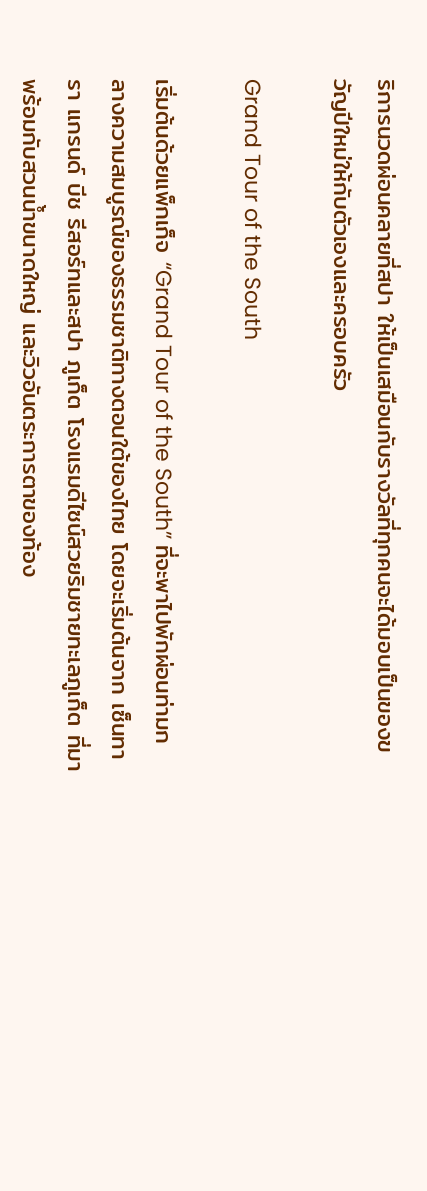ริการนวดผ่อนคลายที่สปา ให้เป็นเสมือนกับรางวัลที่ทุกคนจะได้มอบเป็นของขวัญปีใหม่ให้กับตัวเองและครอบครัว

Grand Tour of the South

เริ่มต้นด้วยแพ็กเก็จ “Grand Tour of the South” ที่จะพาไปพักผ่อนท่ามกลางความสมบูรณ์ของธรรมชาติทางตอนใต้ของไทย โดยจะเริ่มต้นจาก เซ็นทารา แกรนด์ บีช รีสอร์ทและสปา ภูเก็ต โรงแรมดีไซน์สวยริมชายทะเลภูเก็ต ที่มาพร้อมกับสวนน้ำขนาดใหญ่ และวิวอันตระการตาของท้อง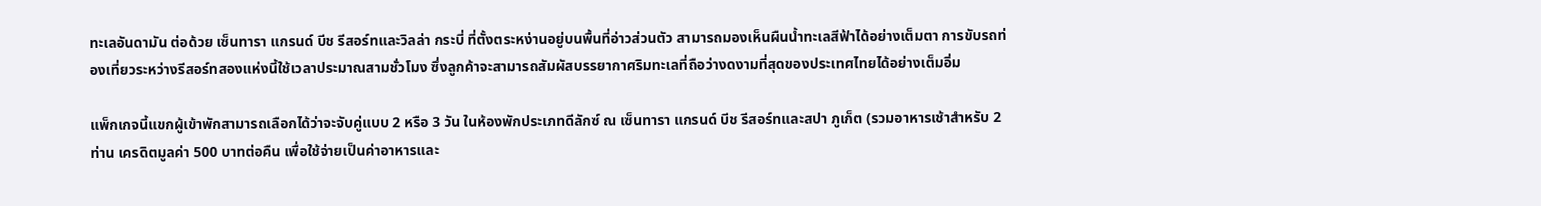ทะเลอันดามัน ต่อด้วย เซ็นทารา แกรนด์ บีช รีสอร์ทและวิลล่า กระบี่ ที่ตั้งตระหง่านอยู่บนพื้นที่อ่าวส่วนตัว สามารถมองเห็นผืนน้ำทะเลสีฟ้าได้อย่างเต็มตา การขับรถท่องเที่ยวระหว่างรีสอร์ทสองแห่งนี้ใช้เวลาประมาณสามชั่วโมง ซึ่งลูกค้าจะสามารถสัมผัสบรรยากาศริมทะเลที่ถือว่างดงามที่สุดของประเทศไทยได้อย่างเต็มอิ่ม

แพ็กเกจนี้แขกผู้เข้าพักสามารถเลือกได้ว่าจะจับคู่แบบ 2 หรือ 3 วัน ในห้องพักประเภทดีลักซ์ ณ เซ็นทารา แกรนด์ บีช รีสอร์ทและสปา ภูเก็ต (รวมอาหารเช้าสำหรับ 2 ท่าน เครดิตมูลค่า 500 บาทต่อคืน เพื่อใช้จ่ายเป็นค่าอาหารและ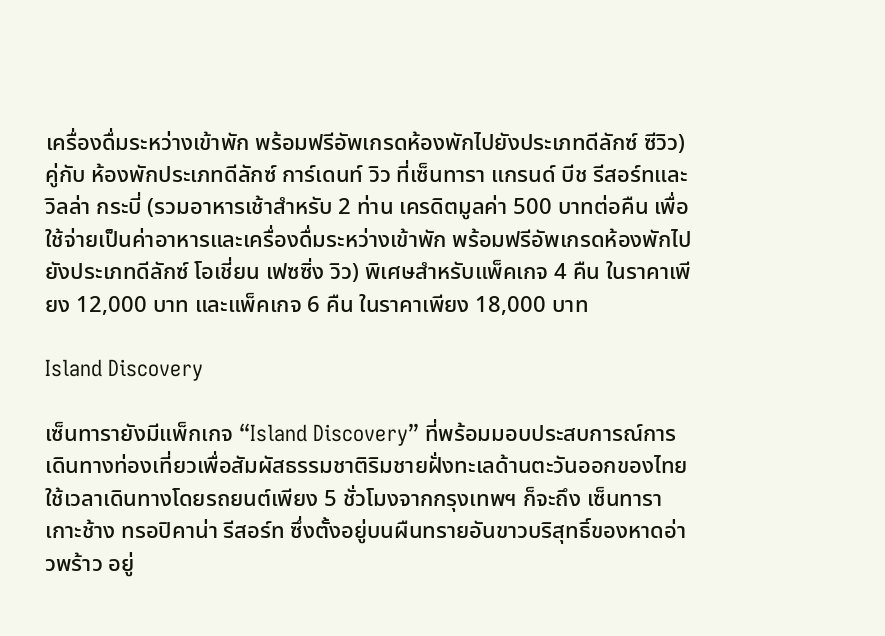เครื่องดื่มระหว่างเข้าพัก พร้อมฟรีอัพเกรดห้องพักไปยังประเภทดีลักซ์ ซีวิว) คู่กับ ห้องพักประเภทดีลักซ์ การ์เดนท์ วิว ที่เซ็นทารา แกรนด์ บีช รีสอร์ทและวิลล่า กระบี่ (รวมอาหารเช้าสำหรับ 2 ท่าน เครดิตมูลค่า 500 บาทต่อคืน เพื่อใช้จ่ายเป็นค่าอาหารและเครื่องดื่มระหว่างเข้าพัก พร้อมฟรีอัพเกรดห้องพักไปยังประเภทดีลักซ์ โอเชี่ยน เฟซซิ่ง วิว) พิเศษสำหรับแพ็คเกจ 4 คืน ในราคาเพียง 12,000 บาท และแพ็คเกจ 6 คืน ในราคาเพียง 18,000 บาท

Island Discovery

เซ็นทารายังมีแพ็กเกจ “Island Discovery” ที่พร้อมมอบประสบการณ์การเดินทางท่องเที่ยวเพื่อสัมผัสธรรมชาติริมชายฝั่งทะเลด้านตะวันออกของไทย ใช้เวลาเดินทางโดยรถยนต์เพียง 5 ชั่วโมงจากกรุงเทพฯ ก็จะถึง เซ็นทารา เกาะช้าง ทรอปิคาน่า รีสอร์ท ซึ่งตั้งอยู่บนผืนทรายอันขาวบริสุทธิ์ของหาดอ่าวพร้าว อยู่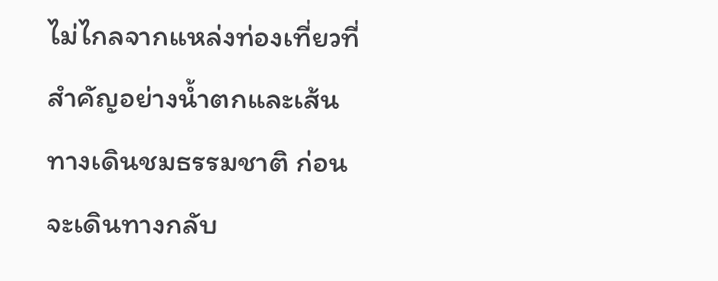ไม่ไกลจากแหล่งท่องเที่ยวที่สำคัญอย่างน้ำตกและเส้นทางเดินชมธรรมชาติ ก่อนจะเดินทางกลับ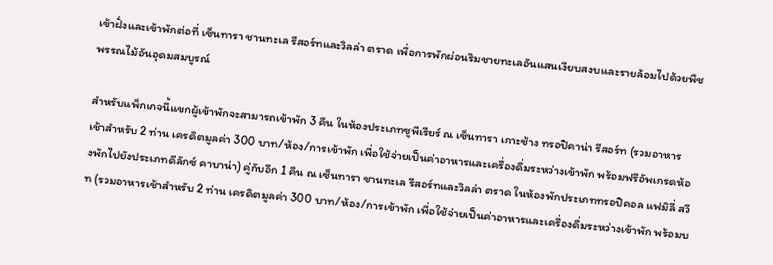เข้าฝั่งและเข้าพักต่อที่ เซ็นทารา ชานทะเล รีสอร์ทและวิลล่า ตราด เพื่อการพักผ่อนริมชายทะเลอันแสนเงียบสงบและรายล้อมไปด้วยพืชพรรณไม้อันอุดมสมบูรณ์

สำหรับแพ็กเกจนี้แขกผู้เข้าพักจะสามารถเข้าพัก 3 คืน ในห้องประเภทซูพีเรียร์ ณ เซ็นทารา เกาะช้าง ทรอปิคาน่า รีสอร์ท (รวมอาหารเช้าสำหรับ 2 ท่าน เครดิตมูลค่า 300 บาท/ห้อง/การเข้าพัก เพื่อใช้จ่ายเป็นค่าอาหารและเครื่องดื่มระหว่างเข้าพัก พร้อมฟรีอัพเกรดห้องพักไปยังประเภทดีลักซ์ คาบาน่า) คู่กับอีก 1 คืน ณ เซ็นทารา ชานทะเล รีสอร์ทและวิลล่า ตราด ในห้องพักประเภททรอปิคอล แฟมิลี่ สวีท (รวมอาหารเช้าสำหรับ 2 ท่าน เครดิตมูลค่า 300 บาท/ห้อง/การเข้าพัก เพื่อใช้จ่ายเป็นค่าอาหารและเครื่องดื่มระหว่างเข้าพัก พร้อมบ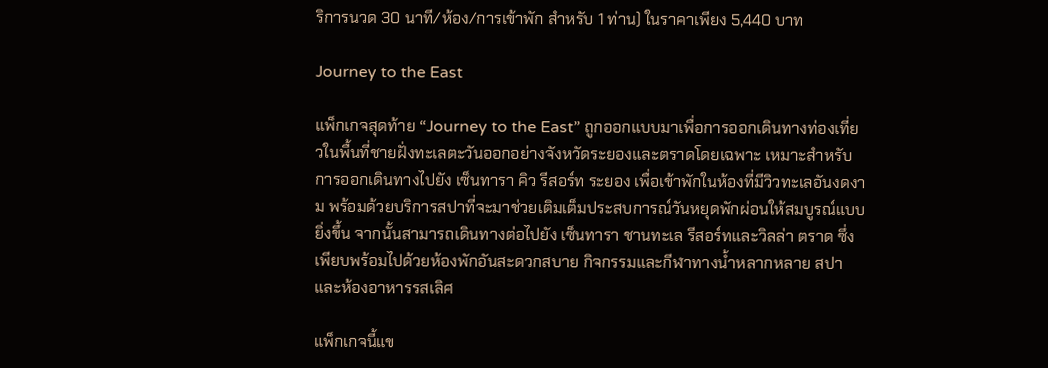ริการนวด 30 นาที/ห้อง/การเข้าพัก สำหรับ 1 ท่าน) ในราคาเพียง 5,440 บาท

Journey to the East

แพ็กเกจสุดท้าย “Journey to the East” ถูกออกแบบมาเพื่อการออกเดินทางท่องเที่ยวในพื้นที่ชายฝั่งทะเลตะวันออกอย่างจังหวัดระยองและตราดโดยเฉพาะ เหมาะสำหรับการออกเดินทางไปยัง เซ็นทารา คิว รีสอร์ท ระยอง เพื่อเข้าพักในห้องที่มีวิวทะเลอันงดงาม พร้อมด้วยบริการสปาที่จะมาช่วยเติมเต็มประสบการณ์วันหยุดพักผ่อนให้สมบูรณ์แบบยิ่งขึ้น จากนั้นสามารถเดินทางต่อไปยัง เซ็นทารา ชานทะเล รีสอร์ทและวิลล่า ตราด ซึ่งเพียบพร้อมไปด้วยห้องพักอันสะดวกสบาย กิจกรรมและกีฬาทางน้ำหลากหลาย สปา และห้องอาหารรสเลิศ

แพ็กเกจนี้แข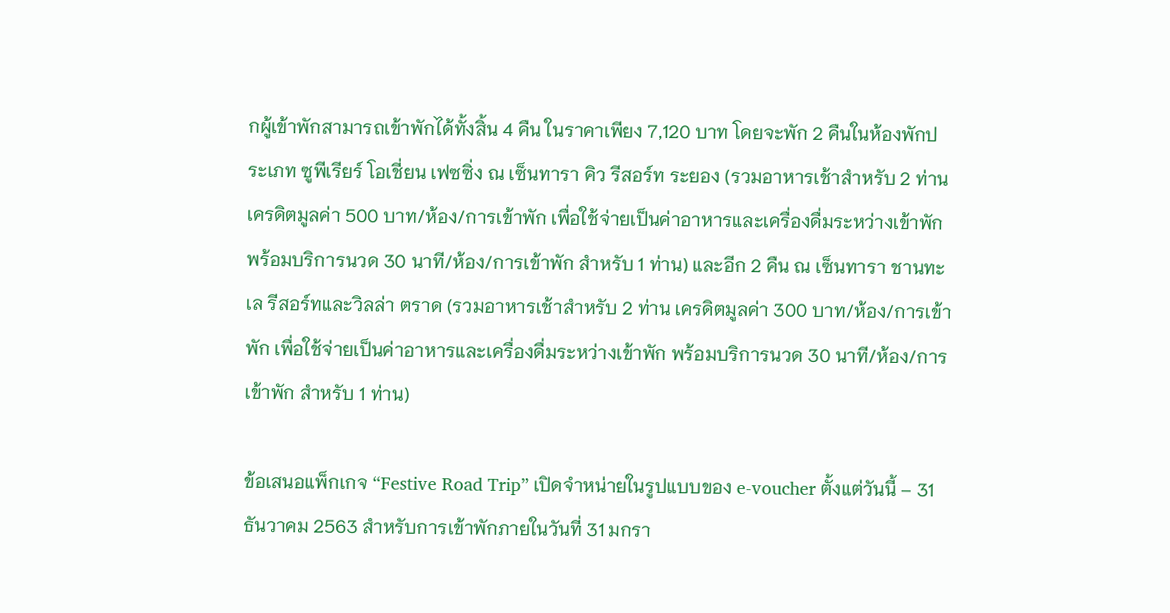กผู้เข้าพักสามารถเข้าพักได้ทั้งสิ้น 4 คืน ในราคาเพียง 7,120 บาท โดยจะพัก 2 คืนในห้องพักประเภท ซูพีเรียร์ โอเชี่ยน เฟซซิ่ง ณ เซ็นทารา คิว รีสอร์ท ระยอง (รวมอาหารเช้าสำหรับ 2 ท่าน เครดิตมูลค่า 500 บาท/ห้อง/การเข้าพัก เพื่อใช้จ่ายเป็นค่าอาหารและเครื่องดื่มระหว่างเข้าพัก พร้อมบริการนวด 30 นาที/ห้อง/การเข้าพัก สำหรับ 1 ท่าน) และอีก 2 คืน ณ เซ็นทารา ชานทะเล รีสอร์ทและวิลล่า ตราด (รวมอาหารเช้าสำหรับ 2 ท่าน เครดิตมูลค่า 300 บาท/ห้อง/การเข้าพัก เพื่อใช้จ่ายเป็นค่าอาหารและเครื่องดื่มระหว่างเข้าพัก พร้อมบริการนวด 30 นาที/ห้อง/การเข้าพัก สำหรับ 1 ท่าน)

ข้อเสนอแพ็กเกจ “Festive Road Trip” เปิดจำหน่ายในรูปแบบของ e-voucher ตั้งแต่วันนี้ – 31 ธันวาคม 2563 สำหรับการเข้าพักภายในวันที่ 31 มกรา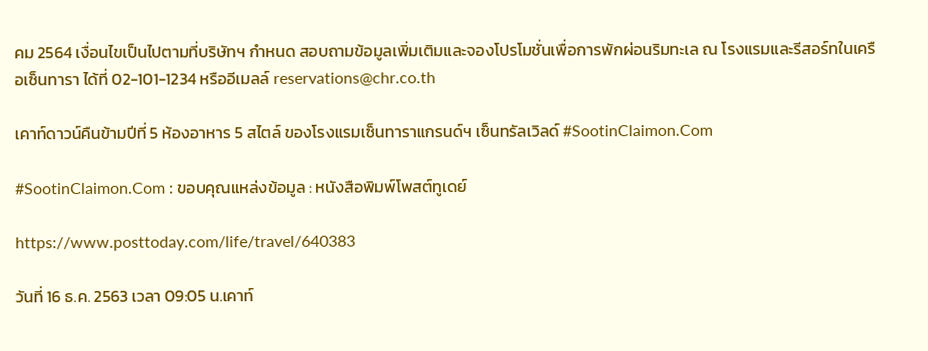คม 2564 เงื่อนไขเป็นไปตามที่บริษัทฯ กำหนด สอบถามข้อมูลเพิ่มเติมและจองโปรโมชั่นเพื่อการพักผ่อนริมทะเล ณ โรงแรมและรีสอร์ทในเครือเซ็นทารา ได้ที่ 02-101-1234 หรืออีเมลล์ reservations@chr.co.th

เคาท์ดาวน์คืนข้ามปีที่ 5 ห้องอาหาร 5 สไตล์ ของโรงแรมเซ็นทาราแกรนด์ฯ เซ็นทรัลเวิลด์ #SootinClaimon.Com

#SootinClaimon.Com : ขอบคุณแหล่งข้อมูล : หนังสือพิมพ์โพสต์ทูเดย์

https://www.posttoday.com/life/travel/640383

วันที่ 16 ธ.ค. 2563 เวลา 09:05 น.เคาท์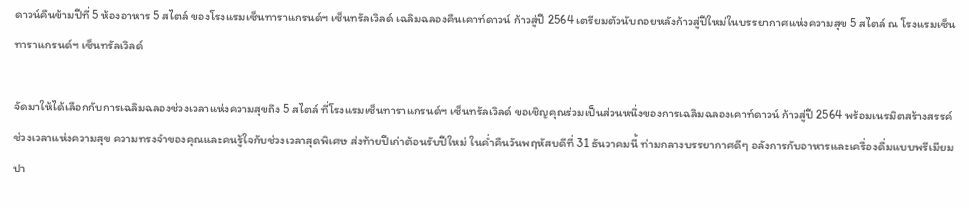ดาวน์คืนข้ามปีที่ 5 ห้องอาหาร 5 สไตล์ ของโรงแรมเซ็นทาราแกรนด์ฯ เซ็นทรัลเวิลด์ เฉลิมฉลองคืนเคาท์ดาวน์ ก้าวสู่ปี 2564 เตรียมตัวนับถอยหลังก้าวสู่ปีใหม่ในบรรยากาศแห่งความสุข 5 สไตล์ ณ โรงแรมเซ็นทาราแกรนด์ฯ เซ็นทรัลเวิลด์

จัดมาให้ได้เลือกกับการเฉลิมฉลองช่วงเวลาแห่งความสุขถึง 5 สไตล์ ที่โรงแรมเซ็นทาราแกรนด์ฯ เซ็นทรัลเวิลด์ ขอเชิญคุณร่วมเป็นส่วนหนึ่งของการเฉลิมฉลองเคาท์ดาวน์ ก้าวสู่ปี 2564 พร้อมเนรมิตสร้างสรรค์ช่วงเวลาแห่งความสุข ความทรงจำของคุณและคนรู้ใจกับช่วงเวลาสุดพิเศษ ส่งท้ายปีเก่าต้อนรับปีใหม่ ในค่ำคืนวันพฤหัสบดีที่ 31 ธันวาคมนี้ ท่ามกลางบรรยากาศดีๆ อลังการกับอาหารและเครื่องดื่มแบบพรีเมียม ปา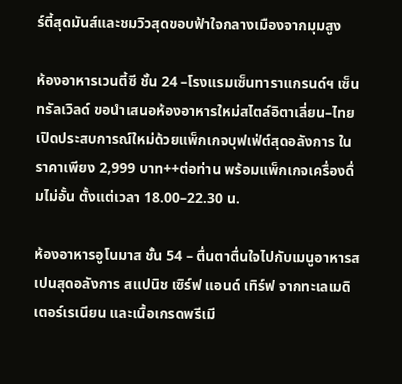ร์ตี้สุดมันส์และชมวิวสุดขอบฟ้าใจกลางเมืองจากมุมสูง

ห้องอาหารเวนตี้ซี ชั้น 24 –โรงแรมเซ็นทาราแกรนด์ฯ เซ็นทรัลเวิลด์ ขอนำเสนอห้องอาหารใหม่สไตล์อิตาเลี่ยน–ไทย เปิดประสบการณ์ใหม่ด้วยแพ็กเกจบุฟเฟ่ต์สุดอลังการ ในราคาเพียง 2,999 บาท++ต่อท่าน พร้อมแพ็กเกจเครื่องดื่มไม่อั้น ตั้งแต่เวลา 18.00–22.30 น.

ห้องอาหารอูโนมาส ชั้น 54 – ตื่นตาตื่นใจไปกับเมนูอาหารสเปนสุดอลังการ สแปนิช เซิร์ฟ แอนด์ เทิร์ฟ จากทะเลเมดิเตอร์เรเนียน และเนื้อเกรดพรีเมี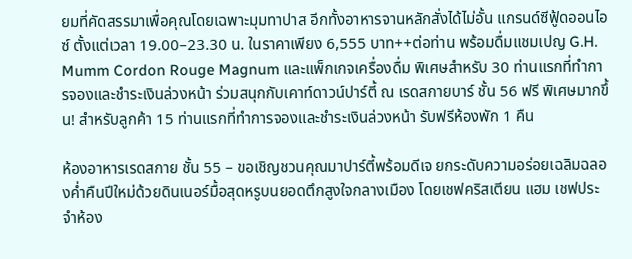ยมที่คัดสรรมาเพื่อคุณโดยเฉพาะมุมทาปาส อีกทั้งอาหารจานหลักสั่งได้ไม่อั้น แกรนด์ซีฟู้ดออนไอซ์ ตั้งแต่เวลา 19.00–23.30 น. ในราคาเพียง 6,555 บาท++ต่อท่าน พร้อมดื่มแชมเปญ G.H. Mumm Cordon Rouge Magnum และแพ็กเกจเครื่องดื่ม พิเศษสำหรับ 30 ท่านแรกที่ทำการจองและชำระเงินล่วงหน้า ร่วมสนุกกับเคาท์ดาวน์ปาร์ตี้ ณ เรดสกายบาร์ ชั้น 56 ฟรี พิเศษมากขึ้น! สำหรับลูกค้า 15 ท่านแรกที่ทำการจองและชำระเงินล่วงหน้า รับฟรีห้องพัก 1 คืน

ห้องอาหารเรดสกาย ชั้น 55 – ขอเชิญชวนคุณมาปาร์ตี้พร้อมดีเจ ยกระดับความอร่อยเฉลิมฉลองค่ำคืนปีใหม่ด้วยดินเนอร์มื้อสุดหรูบนยอดตึกสูงใจกลางเมือง โดยเชฟคริสเตียน แฮม เชฟประจำห้อง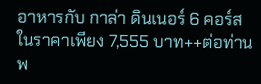อาหารกับ กาล่า ดินเนอร์ 6 คอร์ส ในราคาเพียง 7,555 บาท++ต่อท่าน พ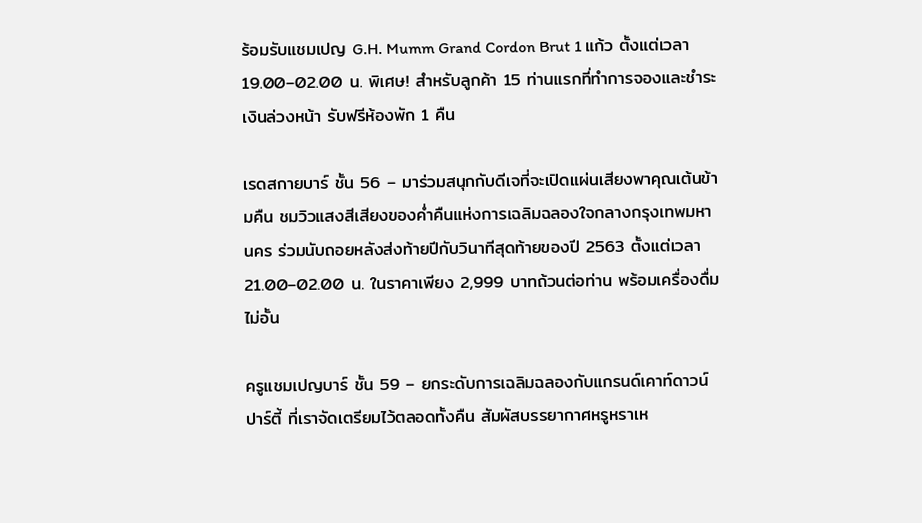ร้อมรับแชมเปญ G.H. Mumm Grand Cordon Brut 1 แก้ว ตั้งแต่เวลา 19.00–02.00 น. พิเศษ! สำหรับลูกค้า 15 ท่านแรกที่ทำการจองและชำระเงินล่วงหน้า รับฟรีห้องพัก 1 คืน

เรดสกายบาร์ ชั้น 56 – มาร่วมสนุกกับดีเจที่จะเปิดแผ่นเสียงพาคุณเต้นข้ามคืน ชมวิวแสงสีเสียงของค่ำคืนแห่งการเฉลิมฉลองใจกลางกรุงเทพมหานคร ร่วมนับถอยหลังส่งท้ายปีกับวินาทีสุดท้ายของปี 2563 ตั้งแต่เวลา 21.00–02.00 น. ในราคาเพียง 2,999 บาทถ้วนต่อท่าน พร้อมเครื่องดื่มไม่อั้น

ครูแชมเปญบาร์ ชั้น 59 – ยกระดับการเฉลิมฉลองกับแกรนด์เคาท์ดาวน์ปาร์ตี้ ที่เราจัดเตรียมไว้ตลอดทั้งคืน สัมผัสบรรยากาศหรูหราเห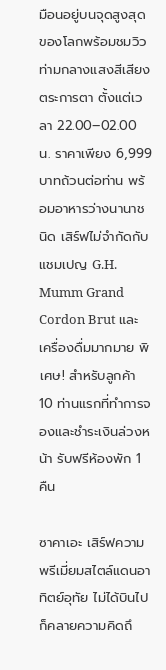มือนอยู่บนจุดสูงสุดของโลกพร้อมชมวิวท่ามกลางแสงสีเสียงตระการตา ตั้งแต่เวลา 22.00–02.00 น. ราคาเพียง 6,999 บาทถ้วนต่อท่าน พร้อมอาหารว่างนานาชนิด เสิร์ฟไม่จำกัดกับ แชมเปญ G.H. Mumm Grand Cordon Brut และเครื่องดื่มมากมาย พิเศษ! สำหรับลูกค้า 10 ท่านแรกที่ทำการจองและชำระเงินล่วงหน้า รับฟรีห้องพัก 1 คืน

ซาคาเอะ เสิร์ฟความพรีเมี่ยมสไตล์แดนอาทิตย์อุทัย ไม่ได้บินไปก็คลายความคิดถึ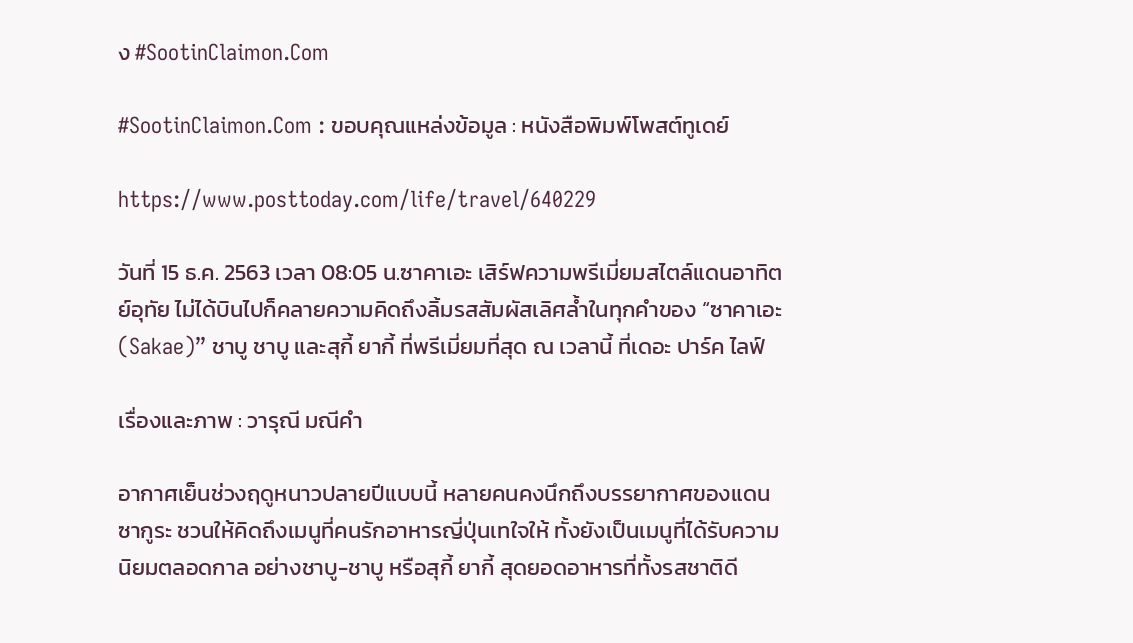ง #SootinClaimon.Com

#SootinClaimon.Com : ขอบคุณแหล่งข้อมูล : หนังสือพิมพ์โพสต์ทูเดย์

https://www.posttoday.com/life/travel/640229

วันที่ 15 ธ.ค. 2563 เวลา 08:05 น.ซาคาเอะ เสิร์ฟความพรีเมี่ยมสไตล์แดนอาทิตย์อุทัย ไม่ได้บินไปก็คลายความคิดถึงลิ้มรสสัมผัสเลิศล้ำในทุกคำของ “ซาคาเอะ (Sakae)” ชาบู ชาบู และสุกี้ ยากี้ ที่พรีเมี่ยมที่สุด ณ เวลานี้ ที่เดอะ ปาร์ค ไลฟ์

เรื่องและภาพ : วารุณี มณีคำ

อากาศเย็นช่วงฤดูหนาวปลายปีแบบนี้ หลายคนคงนึกถึงบรรยากาศของแดนซากูระ ชวนให้คิดถึงเมนูที่คนรักอาหารญี่ปุ่นเทใจให้ ทั้งยังเป็นเมนูที่ได้รับความนิยมตลอดกาล อย่างชาบู-ชาบู หรือสุกี้ ยากี้ สุดยอดอาหารที่ทั้งรสชาติดี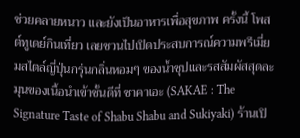ช่วยคลายหนาว และยังเป็นอาหารเพื่อสุขภาพ ครั้งนี้ โพสต์ทูเดย์กินเที่ยว เลยชวนไปเปิดประสบการณ์ความพรีเมี่ยมสไตล์ญี่ปุ่นกรุ่นกลิ่นหอมๆ ของน้ำซุปและรสสัมผัสสุดละมุนของเนื้อนำเข้าชั้นดีที่ ซาคาเอะ (SAKAE : The Signature Taste of Shabu Shabu and Sukiyaki) ร้านเปิ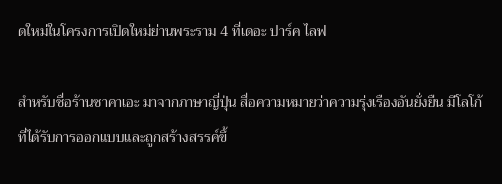ดใหม่ในโครงการเปิดใหม่ย่านพระราม 4 ที่เดอะ ปาร์ค ไลฟ

สำหรับชื่อร้านซาคาเอะ มาจากภาษาญี่ปุ่น สื่อความหมายว่าความรุ่งเรืองอันยั่งยืน มีโลโก้ที่ได้รับการออกแบบและถูกสร้างสรรค์ขึ้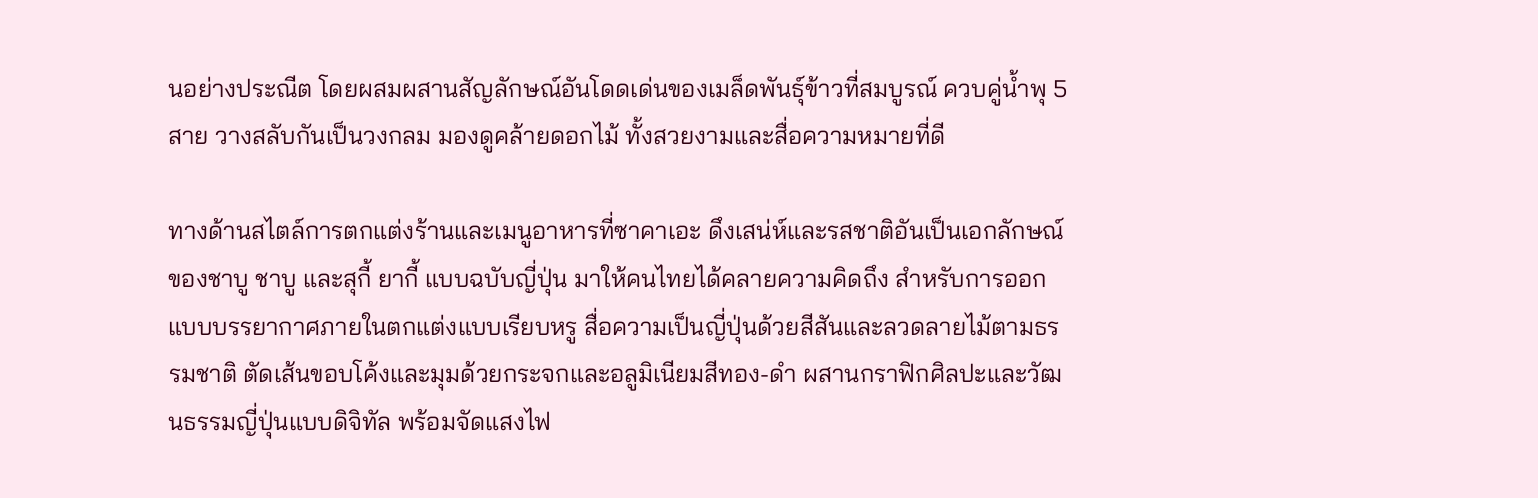นอย่างประณีต โดยผสมผสานสัญลักษณ์อันโดดเด่นของเมล็ดพันธุ์ข้าวที่สมบูรณ์ ควบคู่น้ำพุ 5 สาย วางสลับกันเป็นวงกลม มองดูคล้ายดอกไม้ ทั้งสวยงามและสื่อความหมายที่ดี

ทางด้านสไตล์การตกแต่งร้านและเมนูอาหารที่ซาคาเอะ ดึงเสน่ห์และรสชาติอันเป็นเอกลักษณ์ของชาบู ชาบู และสุกี้ ยากี้ แบบฉบับญี่ปุ่น มาให้คนไทยได้คลายความคิดถึง สำหรับการออกแบบบรรยากาศภายในตกแต่งแบบเรียบหรู สื่อความเป็นญี่ปุ่นด้วยสีสันและลวดลายไม้ตามธรรมชาติ ตัดเส้นขอบโค้งและมุมด้วยกระจกและอลูมิเนียมสีทอง-ดำ ผสานกราฟิกศิลปะและวัฒนธรรมญี่ปุ่นแบบดิจิทัล พร้อมจัดแสงไฟ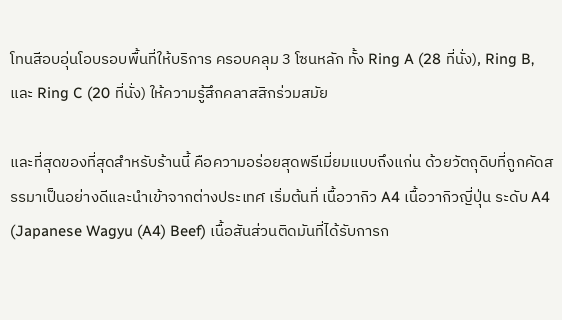โทนสีอบอุ่นโอบรอบพื้นที่ให้บริการ ครอบคลุม 3 โซนหลัก ทั้ง Ring A (28 ที่นั่ง), Ring B, และ Ring C (20 ที่นั่ง) ให้ความรู้สึกคลาสสิกร่วมสมัย

และที่สุดของที่สุดสำหรับร้านนี้ คือความอร่อยสุดพรีเมี่ยมแบบถึงแก่น ด้วยวัตถุดิบที่ถูกคัดสรรมาเป็นอย่างดีและนำเข้าจากต่างประเทศ เริ่มต้นที่ เนื้อวากิว A4 เนื้อวากิวญี่ปุ่น ระดับ A4 (Japanese Wagyu (A4) Beef) เนื้อสันส่วนติดมันที่ได้รับการก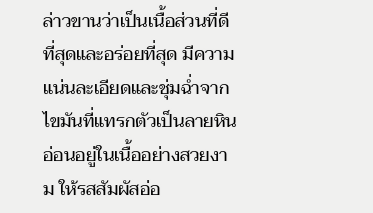ล่าวขานว่าเป็นเนื้อส่วนที่ดีที่สุดและอร่อยที่สุด มีความแน่นละเอียดและชุ่มฉ่ำจากไขมันที่แทรกตัวเป็นลายหินอ่อนอยู่ในเนื้ออย่างสวยงาม ให้รสสัมผัสอ่อ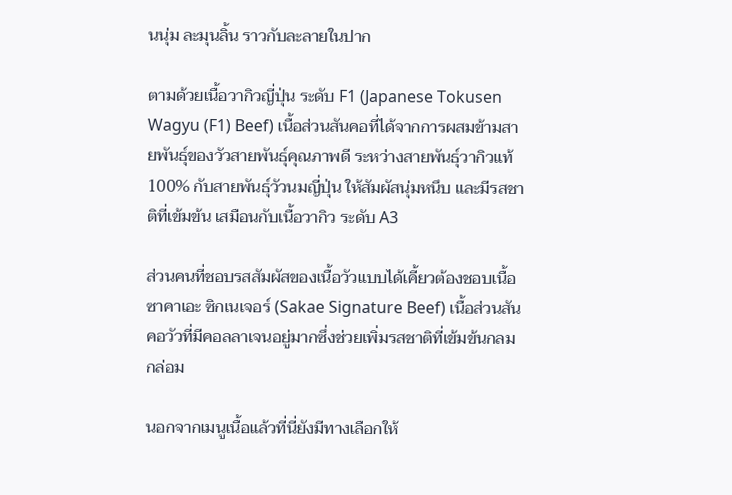นนุ่ม ละมุนลิ้น ราวกับละลายในปาก

ตามด้วยเนื้อวากิวญี่ปุ่น ระดับ F1 (Japanese Tokusen Wagyu (F1) Beef) เนื้อส่วนสันคอที่ได้จากการผสมข้ามสายพันธุ์ของวัวสายพันธุ์คุณภาพดี ระหว่างสายพันธุ์วากิวแท้ 100% กับสายพันธุ์วัวนมญี่ปุ่น ให้สัมผัสนุ่มหนึบ และมีรสชาติที่เข้มข้น เสมือนกับเนื้อวากิว ระดับ A3

ส่วนคนที่ชอบรสสัมผัสของเนื้อวัวแบบได้เคี้ยวต้องชอบเนื้อซาคาเอะ ซิกเนเจอร์ (Sakae Signature Beef) เนื้อส่วนสันคอวัวที่มีคอลลาเจนอยู่มากซึ่งช่วยเพิ่มรสชาติที่เข้มข้นกลมกล่อม

นอกจากเมนูเนื้อแล้วที่นี่ยังมีทางเลือกให้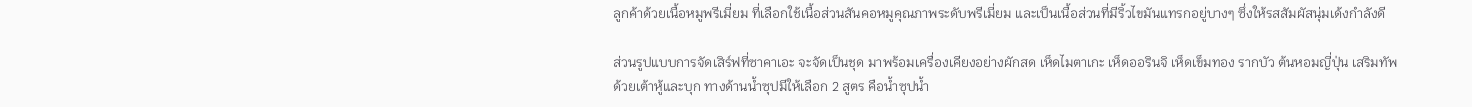ลูกค้าด้วยเนื้อหมูพรีเมี่ยม ที่เลือกใช้เนื้อส่วนสันคอหมูคุณภาพระดับพรีเมี่ยม และเป็นเนื้อส่วนที่มีริ้วไขมันแทรกอยู่บางๆ ซึ่งให้รสสัมผัสนุ่มเด้งกำลังดี

ส่วนรูปแบบการจัดเสิร์ฟที่ซาคาเอะ จะจัดเป็นชุด มาพร้อมเครื่องเคียงอย่างผักสด เห็ดไมตาเกะ เห็ดออรินจิ เห็ดเข็มทอง รากบัว ต้นหอมญี่ปุ่น เสริมทัพด้วยเต้าหู้และบุก ทางด้านน้ำซุปมีให้เลือก 2 สูตร คือน้ำซุปน้ำ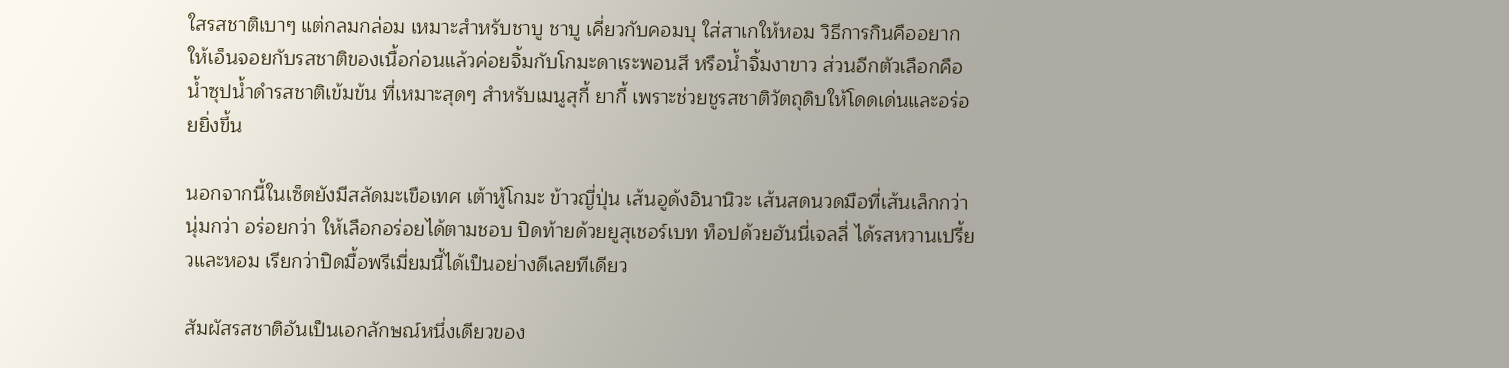ใสรสชาติเบาๆ แต่กลมกล่อม เหมาะสำหรับชาบู ชาบู เคี่ยวกับคอมบุ ใส่สาเกให้หอม วิธีการกินคืออยากให้เอ็นจอยกับรสชาติของเนื้อก่อนแล้วค่อยจิ้มกับโกมะดาเระพอนสึ หรือน้ำจิ้มงาขาว ส่วนอีกตัวเลือกคือ น้ำซุปน้ำดำรสชาติเข้มข้น ที่เหมาะสุดๆ สำหรับเมนูสุกี้ ยากี้ เพราะช่วยชูรสชาติวัตถุดิบให้โดดเด่นและอร่อยยิ่งขึ้น

นอกจากนี้ในเซ็ตยังมีสลัดมะเขือเทศ เต้าหู้โกมะ ข้าวญี่ปุ่น เส้นอูด้งอินานิวะ เส้นสดนวดมือที่เส้นเล็กกว่า นุ่มกว่า อร่อยกว่า ให้เลือกอร่อยได้ตามชอบ ปิดท้ายด้วยยูสุเชอร์เบท ท็อปด้วยฮันนี่เจลลี่ ได้รสหวานเปรี้ยวและหอม เรียกว่าปิดมื้อพรีเมี่ยมนี้ได้เป็นอย่างดีเลยทีเดียว

สัมผัสรสชาติอันเป็นเอกลักษณ์หนึ่งเดียวของ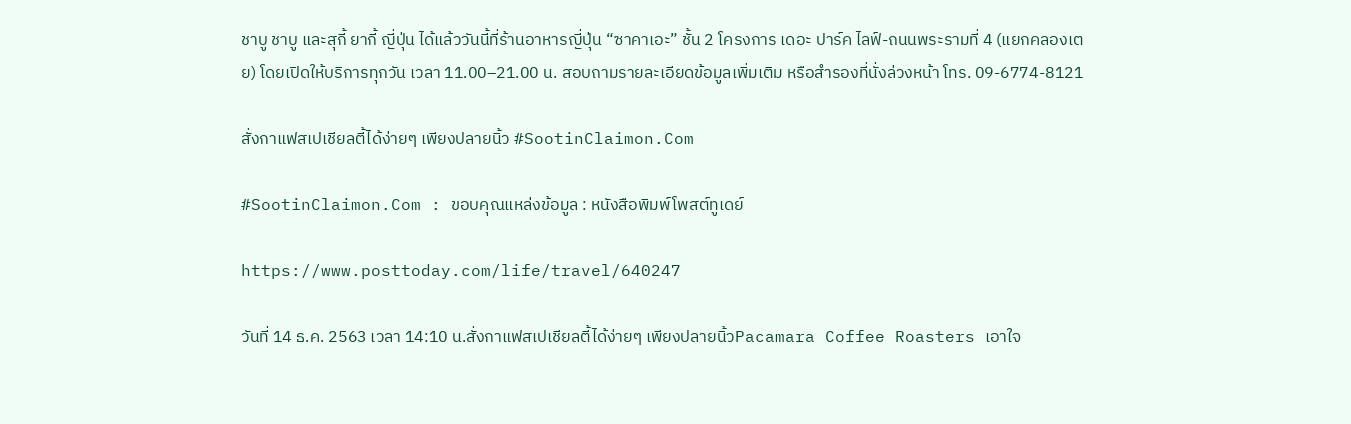ชาบู ชาบู และสุกี้ ยากี้ ญี่ปุ่น ได้แล้ววันนี้ที่ร้านอาหารญี่ปุ่น “ซาคาเอะ” ชั้น 2 โครงการ เดอะ ปาร์ค ไลฟ์-ถนนพระรามที่ 4 (แยกคลองเตย) โดยเปิดให้บริการทุกวัน เวลา 11.00–21.00 น. สอบถามรายละเอียดข้อมูลเพิ่มเติม หรือสำรองที่นั่งล่วงหน้า โทร. 09-6774-8121

สั่งกาแฟสเปเชียลตี้ได้ง่ายๆ เพียงปลายนิ้ว #SootinClaimon.Com

#SootinClaimon.Com : ขอบคุณแหล่งข้อมูล : หนังสือพิมพ์โพสต์ทูเดย์

https://www.posttoday.com/life/travel/640247

วันที่ 14 ธ.ค. 2563 เวลา 14:10 น.สั่งกาแฟสเปเชียลตี้ได้ง่ายๆ เพียงปลายนิ้วPacamara Coffee Roasters เอาใจ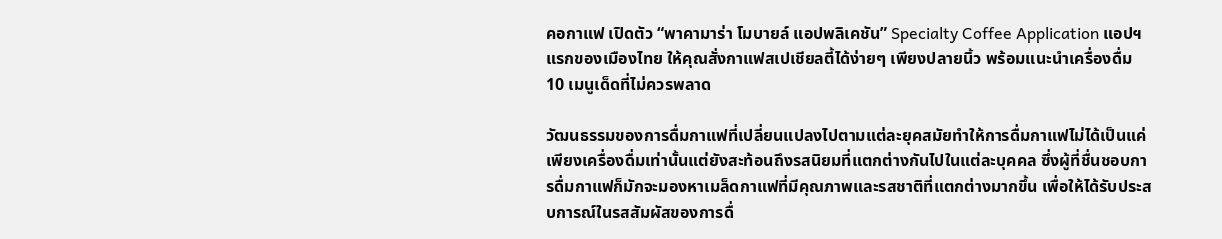คอกาแฟ เปิดตัว “พาคามาร่า โมบายล์ แอปพลิเคชัน” Specialty Coffee Application แอปฯ แรกของเมืองไทย ให้คุณสั่งกาแฟสเปเชียลตี้ได้ง่ายๆ เพียงปลายนิ้ว พร้อมแนะนำเครื่องดื่ม 10 เมนูเด็ดที่ไม่ควรพลาด

วัฒนธรรมของการดื่มกาแฟที่เปลี่ยนแปลงไปตามแต่ละยุคสมัยทำให้การดื่มกาแฟไม่ได้เป็นแค่เพียงเครื่องดื่มเท่านั้นแต่ยังสะท้อนถึงรสนิยมที่แตกต่างกันไปในแต่ละบุคคล ซึ่งผู้ที่ชื่นชอบการดื่มกาแฟก็มักจะมองหาเมล็ดกาแฟที่มีคุณภาพและรสชาติที่แตกต่างมากขึ้น เพื่อให้ได้รับประสบการณ์ในรสสัมผัสของการดื่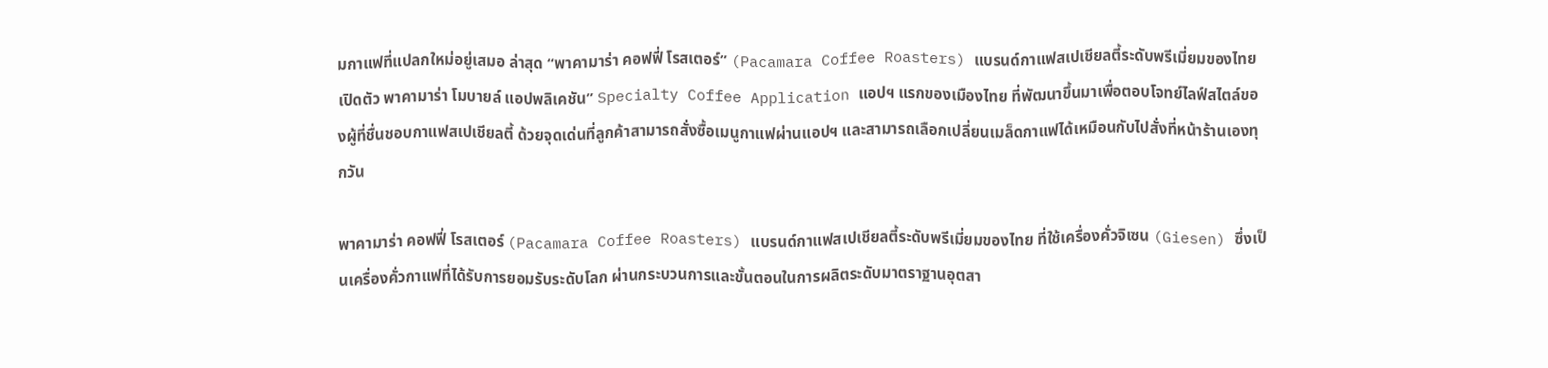มกาแฟที่แปลกใหม่อยู่เสมอ ล่าสุด “พาคามาร่า คอฟฟี่ โรสเตอร์” (Pacamara Coffee Roasters) แบรนด์กาแฟสเปเชียลตี้ระดับพรีเมี่ยมของไทย เปิดตัว พาคามาร่า โมบายล์ แอปพลิเคชัน” Specialty Coffee Application แอปฯ แรกของเมืองไทย ที่พัฒนาขึ้นมาเพื่อตอบโจทย์ไลฟ์สไตล์ของผู้ที่ชื่นชอบกาแฟสเปเชียลตี้ ด้วยจุดเด่นที่ลูกค้าสามารถสั่งซื้อเมนูกาแฟผ่านแอปฯ และสามารถเลือกเปลี่ยนเมล็ดกาแฟได้เหมือนกับไปสั่งที่หน้าร้านเองทุกวัน

พาคามาร่า คอฟฟี่ โรสเตอร์ (Pacamara Coffee Roasters) แบรนด์กาแฟสเปเชียลตี้ระดับพรีเมี่ยมของไทย ที่ใช้เครื่องคั่วจิเซน (Giesen) ซึ่งเป็นเครื่องคั่วกาแฟที่ได้รับการยอมรับระดับโลก ผ่านกระบวนการและขั้นตอนในการผลิตระดับมาตราฐานอุตสา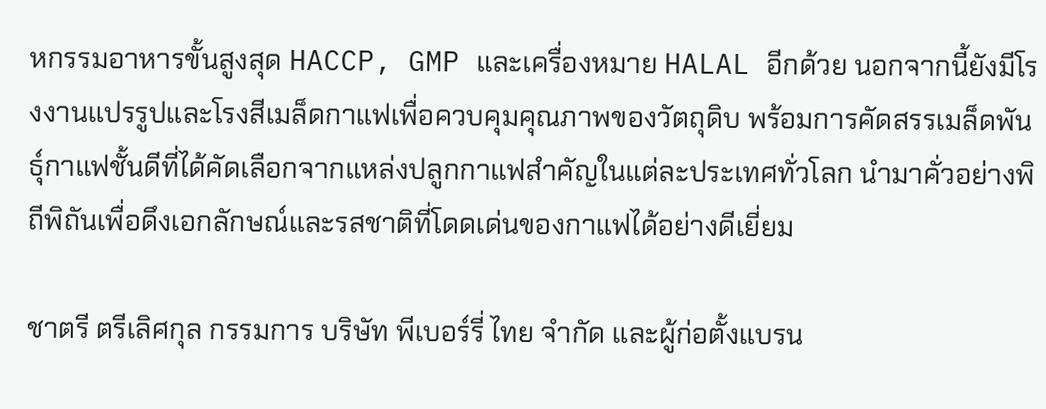หกรรมอาหารขั้นสูงสุด HACCP, GMP และเครื่องหมาย HALAL อีกด้วย นอกจากนี้ยังมีโรงงานแปรรูปและโรงสีเมล็ดกาแฟเพื่อควบคุมคุณภาพของวัตถุดิบ พร้อมการคัดสรรเมล็ดพันธุ์กาแฟชั้นดีที่ได้คัดเลือกจากแหล่งปลูกกาแฟสำคัญในแต่ละประเทศทั่วโลก นำมาคั่วอย่างพิถีพิถันเพื่อดึงเอกลักษณ์และรสชาติที่โดดเด่นของกาแฟได้อย่างดีเยี่ยม

ชาตรี ตรีเลิศกุล กรรมการ บริษัท พีเบอร์รี่ ไทย จำกัด และผู้ก่อตั้งแบรน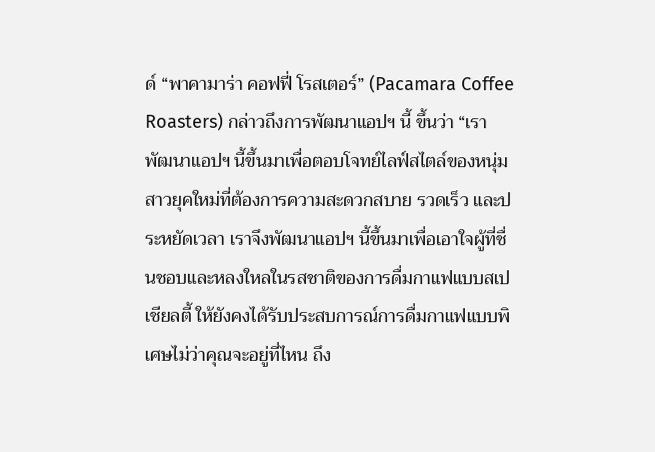ด์ “พาคามาร่า คอฟฟี่ โรสเตอร์” (Pacamara Coffee Roasters) กล่าวถึงการพัฒนาแอปฯ นี้ ขึ้นว่า “เราพัฒนาแอปฯ นี้ขึ้นมาเพื่อตอบโจทย์ไลฟ์สไตล์ของหนุ่มสาวยุคใหม่ที่ต้องการความสะดวกสบาย รวดเร็ว และประหยัดเวลา เราจึงพัฒนาแอปฯ นี้ขึ้นมาเพื่อเอาใจผู้ที่ชื่นชอบและหลงใหลในรสชาติของการดื่มกาแฟแบบสเปเชียลตี้ ให้ยังคงได้รับประสบการณ์การดื่มกาแฟแบบพิเศษไม่ว่าคุณจะอยู่ที่ไหน ถึง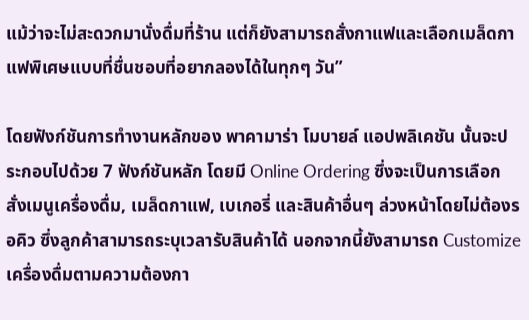แม้ว่าจะไม่สะดวกมานั่งดื่มที่ร้าน แต่ก็ยังสามารถสั่งกาแฟและเลือกเมล็ดกาแฟพิเศษแบบที่ชื่นชอบที่อยากลองได้ในทุกๆ วัน”

โดยฟังก์ชันการทำงานหลักของ พาคามาร่า โมบายล์ แอปพลิเคชัน นั้นจะประกอบไปด้วย 7 ฟังก์ชันหลัก โดยมี Online Ordering ซึ่งจะเป็นการเลือกสั่งเมนูเครื่องดื่ม, เมล็ดกาแฟ, เบเกอรี่ และสินค้าอื่นๆ ล่วงหน้าโดยไม่ต้องรอคิว ซึ่งลูกค้าสามารถระบุเวลารับสินค้าได้ นอกจากนี้ยังสามารถ Customize เครื่องดื่มตามความต้องกา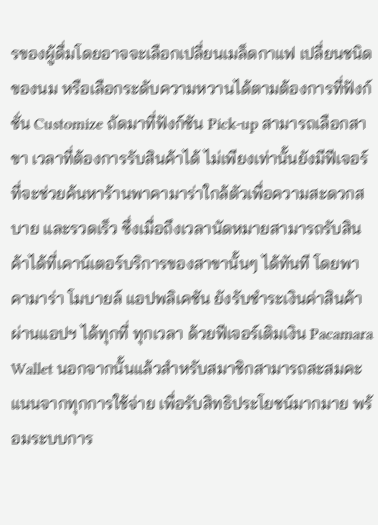รของผู้ดื่มโดยอาจจะเลือกเปลี่ยนเมล็ดกาแฟ เปลี่ยนชนิดของนม หรือเลือกระดับความหวานได้ตามต้องการที่ฟังก์ชั่น Customize ถัดมาที่ฟังก์ชัน Pick-up สามารถเลือกสาขา เวลาที่ต้องการรับสินค้าได้ ไม่เพียงเท่านั้นยังมีฟีเจอร์ที่จะช่วยค้นหาร้านพาคามาร่าใกล้ตัวเพื่อความสะดวกสบาย และรวดเร็ว ซึ่งเมื่อถึงเวลานัดหมายสามารถรับสินค้าได้ที่เคาน์เตอร์บริการของสาขานั้นๆ ได้ทันที โดยพาคามาร่า โมบายล์ แอปพลิเคชัน ยังรับชำระเงินค่าสินค้าผ่านแอปฯ ได้ทุกที่ ทุกเวลา ด้วยฟีเจอร์เติมเงิน Pacamara Wallet นอกจากนั้นแล้วสำหรับสมาชิกสามารถสะสมคะแนนจากทุกการใช้จ่าย เพื่อรับสิทธิประโยชน์มากมาย พร้อมระบบการ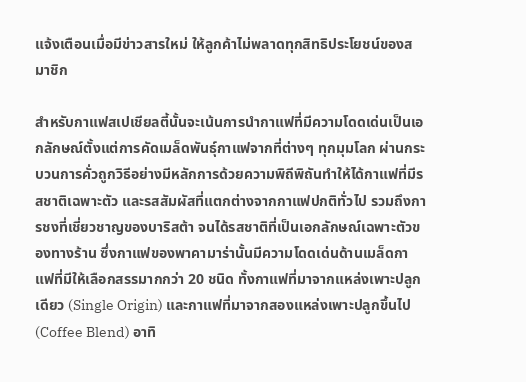แจ้งเตือนเมื่อมีข่าวสารใหม่ ให้ลูกค้าไม่พลาดทุกสิทธิประโยชน์ของสมาชิก

สำหรับกาแฟสเปเชียลตี้นั้นจะเน้นการนำกาแฟที่มีความโดดเด่นเป็นเอกลักษณ์ตั้งแต่การคัดเมล็ดพันธุ์กาแฟจากที่ต่างๆ ทุกมุมโลก ผ่านกระบวนการคั่วถูกวิธีอย่างมีหลักการด้วยความพิถีพิถันทำให้ได้กาแฟที่มีรสชาติเฉพาะตัว และรสสัมผัสที่แตกต่างจากกาแฟปกติทั่วไป รวมถึงการชงที่เชี่ยวชาญของบาริสต้า จนได้รสชาติที่เป็นเอกลักษณ์เฉพาะตัวของทางร้าน ซึ่งกาแฟของพาคามาร่านั้นมีความโดดเด่นด้านเมล็ดกาแฟที่มีให้เลือกสรรมากกว่า 20 ชนิด ทั้งกาแฟที่มาจากแหล่งเพาะปลูกเดียว (Single Origin) และกาแฟที่มาจากสองแหล่งเพาะปลูกขึ้นไป (Coffee Blend) อาทิ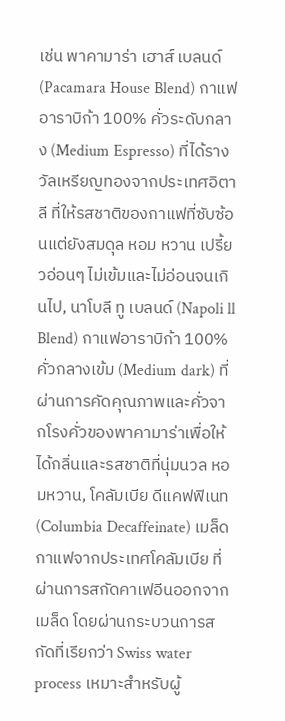เช่น พาคามาร่า เฮาส์ เบลนด์(Pacamara House Blend) กาแฟอาราบิก้า 100% คั่วระดับกลาง (Medium Espresso) ที่ได้รางวัลเหรียญทองจากประเทศอิตาลี ที่ให้รสชาติของกาแฟที่ซับซ้อนแต่ยังสมดุล หอม หวาน เปรี้ยวอ่อนๆ ไม่เข้มและไม่อ่อนจนเกินไป, นาโบลี ทู เบลนด์ (Napoli ll Blend) กาแฟอาราบิก้า 100% คั่วกลางเข้ม (Medium dark) ที่ผ่านการคัดคุณภาพและคั่วจากโรงคั่วของพาคามาร่าเพื่อให้ได้กลิ่นและรสชาติที่นุ่มนวล หอมหวาน, โคลัมเบีย ดีแคฟฟิเนท (Columbia Decaffeinate) เมล็ดกาแฟจากประเทศโคลัมเบีย ที่ผ่านการสกัดคาเฟอีนออกจากเมล็ด โดยผ่านกระบวนการสกัดที่เรียกว่า Swiss water process เหมาะสำหรับผู้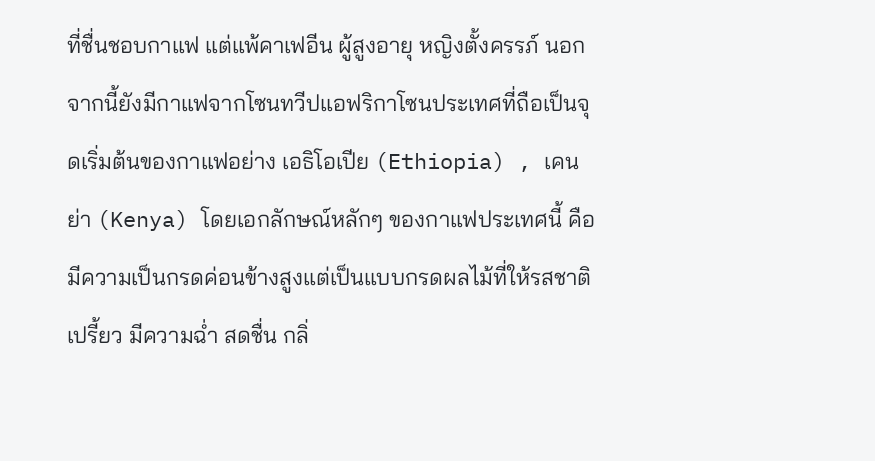ที่ชื่นชอบกาแฟ แต่แพ้คาเฟอีน ผู้สูงอายุ หญิงตั้งครรภ์ นอกจากนี้ยังมีกาแฟจากโซนทวีปแอฟริกาโซนประเทศที่ถือเป็นจุดเริ่มต้นของกาแฟอย่าง เอธิโอเปีย (Ethiopia) , เคนย่า (Kenya) โดยเอกลักษณ์หลักๆ ของกาแฟประเทศนี้ คือมีความเป็นกรดค่อนข้างสูงแต่เป็นแบบกรดผลไม้ที่ให้รสชาติเปรี้ยว มีความฉ่ำ สดชื่น กลิ่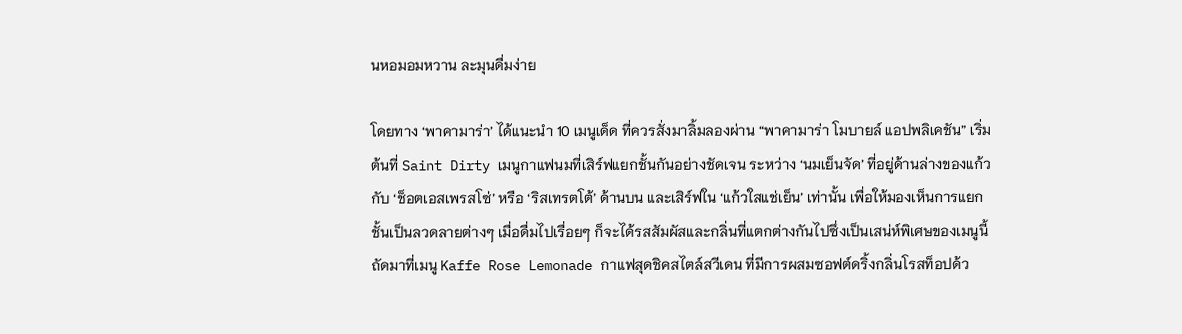นหอมอมหวาน ละมุนดื่มง่าย

โดยทาง ‘พาคามาร่า’ ได้แนะนำ 10 เมนูเด็ด ที่ควรสั่งมาลิ้มลองผ่าน “พาคามาร่า โมบายล์ แอปพลิเคชัน” เริ่มต้นที่ Saint Dirty เมนูกาแฟนมที่เสิร์ฟแยกชั้นกันอย่างชัดเจน ระหว่าง ‘นมเย็นจัด’ ที่อยู่ด้านล่างของแก้ว กับ ‘ช็อตเอสเพรสโซ่’ หรือ ‘ริสเทรตโต้’ ด้านบน และเสิร์ฟใน ‘แก้วใสแช่เย็น’ เท่านั้น เพื่อให้มองเห็นการแยกชั้นเป็นลวดลายต่างๆ เมื่อดื่มไปเรื่อยๆ ก็จะได้รสสัมผัสและกลิ่นที่แตกต่างกันไปซึ่งเป็นเสน่ห์พิเศษของเมนูนี้ ถัดมาที่เมนู Kaffe Rose Lemonade กาแฟสุดชิคสไตล์สวีเดน ที่มีการผสมซอฟต์ดริ้งกลิ่นโรสท็อปด้ว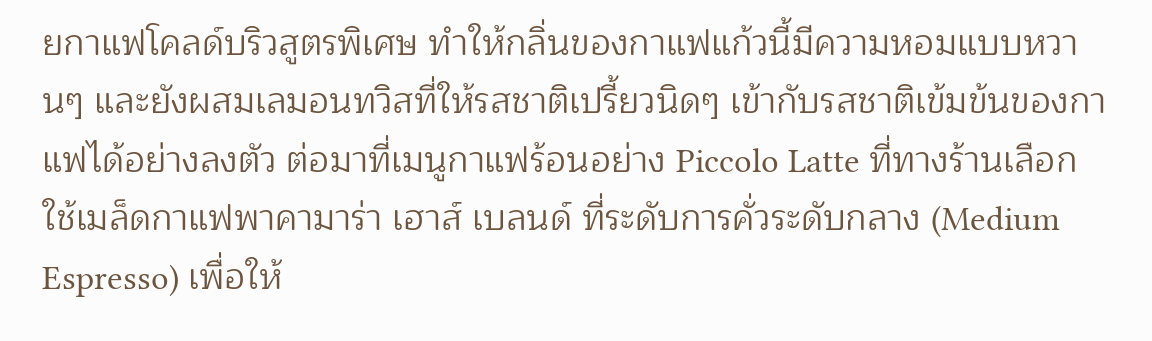ยกาแฟโคลด์บริวสูตรพิเศษ ทำให้กลิ่นของกาแฟแก้วนี้มีความหอมแบบหวานๆ และยังผสมเลมอนทวิสที่ให้รสชาติเปรี้ยวนิดๆ เข้ากับรสชาติเข้มข้นของกาแฟได้อย่างลงตัว ต่อมาที่เมนูกาแฟร้อนอย่าง Piccolo Latte ที่ทางร้านเลือกใช้เมล็ดกาแฟพาคามาร่า เฮาส์ เบลนด์ ที่ระดับการคั่วระดับกลาง (Medium Espresso) เพื่อให้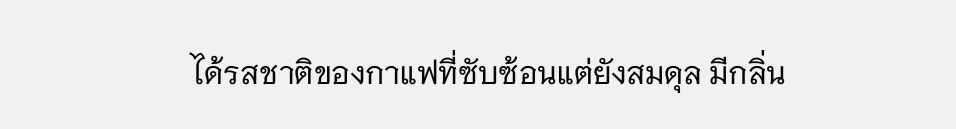ได้รสชาติของกาแฟที่ซับซ้อนแต่ยังสมดุล มีกลิ่น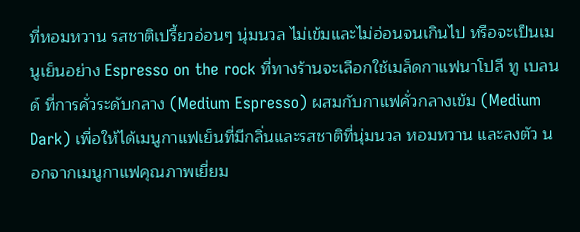ที่หอมหวาน รสชาติเปรี้ยวอ่อนๆ นุ่มนวล ไม่เข้มและไม่อ่อนจนเกินไป หรือจะเป็นเมนูเย็นอย่าง Espresso on the rock ที่ทางร้านจะเลือกใช้เมล็ดกาแฟนาโปลี ทู เบลนด์ ที่การคั่วระดับกลาง (Medium Espresso) ผสมกับกาแฟคั่วกลางเข้ม (Medium Dark) เพื่อให้ได้เมนูกาแฟเย็นที่มีกลิ่นและรสชาติที่นุ่มนวล หอมหวาน และลงตัว นอกจากเมนูกาแฟคุณภาพเยี่ยม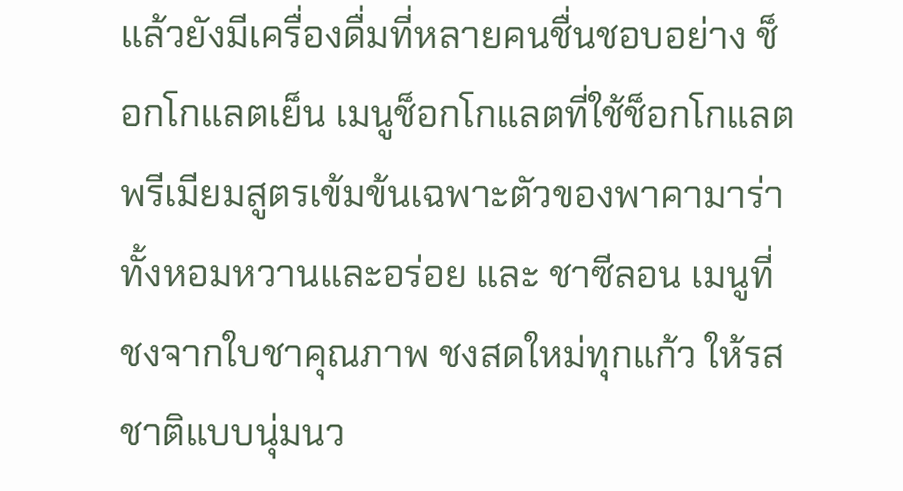แล้วยังมีเครื่องดื่มที่หลายคนชื่นชอบอย่าง ช็อกโกแลตเย็น เมนูช็อกโกแลตที่ใช้ช็อกโกแลตพรีเมียมสูตรเข้มข้นเฉพาะตัวของพาคามาร่าทั้งหอมหวานและอร่อย และ ชาซีลอน เมนูที่ชงจากใบชาคุณภาพ ชงสดใหม่ทุกแก้ว ให้รสชาติแบบนุ่มนว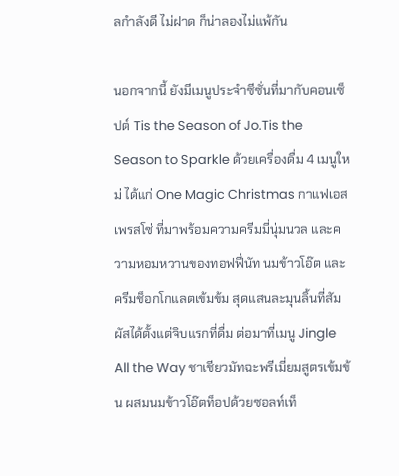ลกำลังดี ไม่ฝาด ก็น่าลองไม่แพ้กัน

นอกจากนี้ ยังมีเมนูประจำซีซั่นที่มากับคอนเซ็ปต์ Tis the Season of Jo.Tis the Season to Sparkle ด้วยเครื่องดื่ม 4 เมนูใหม่ ได้แก่ One Magic Christmas กาแฟเอสเพรสโซ่ ที่มาพร้อมความครีมมี่นุ่มนวล และความหอมหวานของทอฟฟี่นัท นมข้าวโอ๊ต และครีมช็อกโกแลตเข้มข้ม สุดแสนละมุนลิ้นที่สัมผัสได้ตั้งแต่จิบแรกที่ดื่ม ต่อมาที่เมนู Jingle All the Way ชาเชียวมัทฉะพรีเมี่ยมสูตรเข้มข้น ผสมนมข้าวโอ๊ตท็อปด้วยซอลท์เท็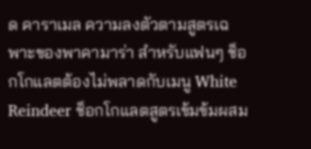ด คาราเมล ความลงตัวตามสูตรเฉพาะของพาคามาร่า สำหรับแฟนๆ ช็อกโกแลตต้องไม่พลาดกับเมนู White Reindeer ช็อกโกแลตสูตรเข้มข้มผสม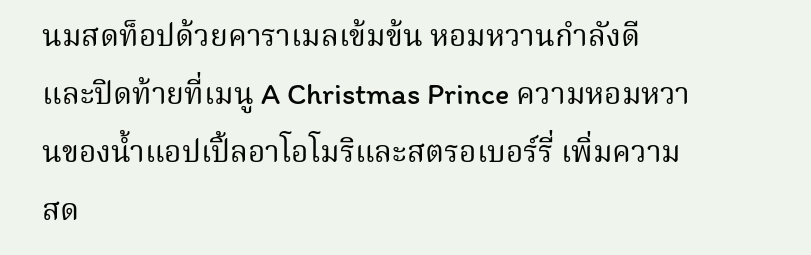นมสดท็อปด้วยคาราเมลเข้มข้น หอมหวานกำลังดี และปิดท้ายที่เมนู A Christmas Prince ความหอมหวานของน้ำแอปเปิ้ลอาโอโมริและสตรอเบอร์รี่ เพิ่มความสด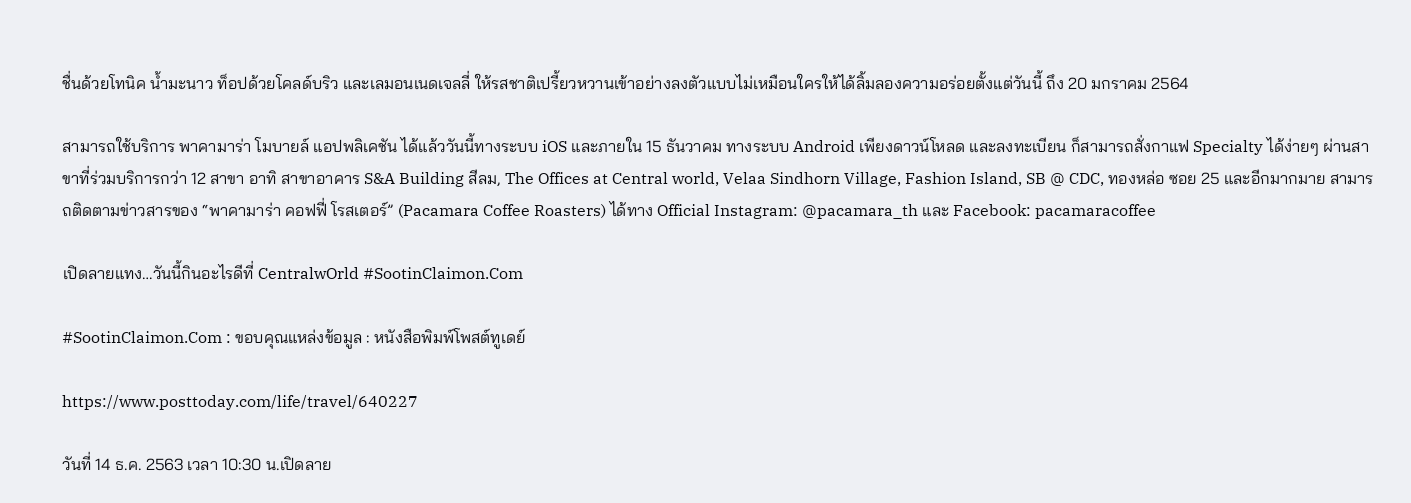ชื่นด้วยโทนิค น้ำมะนาว ท็อปด้วยโคลด์บริว และเลมอนเนดเจลลี่ ให้รสชาติเปรี้ยวหวานเข้าอย่างลงตัวแบบไม่เหมือนใครให้ได้ลิ้มลองความอร่อยตั้งแต่วันนี้ ถึง 20 มกราคม 2564

สามารถใช้บริการ พาคามาร่า โมบายล์ แอปพลิเคชัน ได้แล้ววันนี้ทางระบบ iOS และภายใน 15 ธันวาคม ทางระบบ Android เพียงดาวน์โหลด และลงทะเบียน ก็สามารถสั่งกาแฟ Specialty ได้ง่ายๆ ผ่านสาขาที่ร่วมบริการกว่า 12 สาขา อาทิ สาขาอาคาร S&A Building สีลม, The Offices at Central world, Velaa Sindhorn Village, Fashion Island, SB @ CDC, ทองหล่อ ซอย 25 และอีกมากมาย สามารถติดตามข่าวสารของ “พาคามาร่า คอฟฟี่ โรสเตอร์” (Pacamara Coffee Roasters) ได้ทาง Official Instagram: @pacamara_th และ Facebook: pacamaracoffee

เปิดลายแทง…วันนี้กินอะไรดีที่ CentralwOrld #SootinClaimon.Com

#SootinClaimon.Com : ขอบคุณแหล่งข้อมูล : หนังสือพิมพ์โพสต์ทูเดย์

https://www.posttoday.com/life/travel/640227

วันที่ 14 ธ.ค. 2563 เวลา 10:30 น.เปิดลาย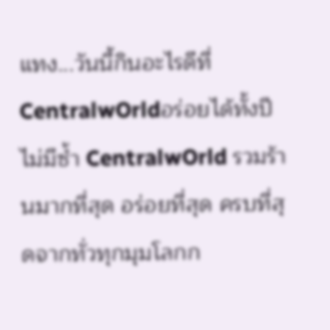แทง...วันนี้กินอะไรดีที่ CentralwOrldอร่อยได้ทั้งปีไม่มีซ้ำ CentralwOrld รวมร้านมากที่สุด อร่อยที่สุด ครบที่สุดจากทั่วทุกมุมโลกก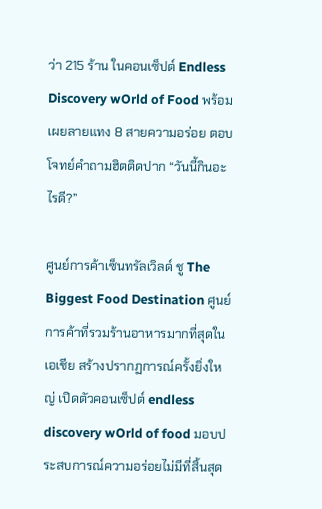ว่า 215 ร้าน ในคอนเซ็ปต์ Endless Discovery wOrld of Food พร้อมเผยลายแทง 8 สายความอร่อย ตอบโจทย์คำถามฮิตติดปาก “วันนี้กินอะไรดี?”

ศูนย์การค้าเซ็นทรัลเวิลด์ ชู The Biggest Food Destination ศูนย์การค้าที่รวมร้านอาหารมากที่สุดในเอเชีย สร้างปรากฏการณ์ครั้งยิ่งใหญ่ เปิดตัวคอนเซ็ปต์ endless discovery wOrld of food มอบประสบการณ์ความอร่อยไม่มีที่สิ้นสุด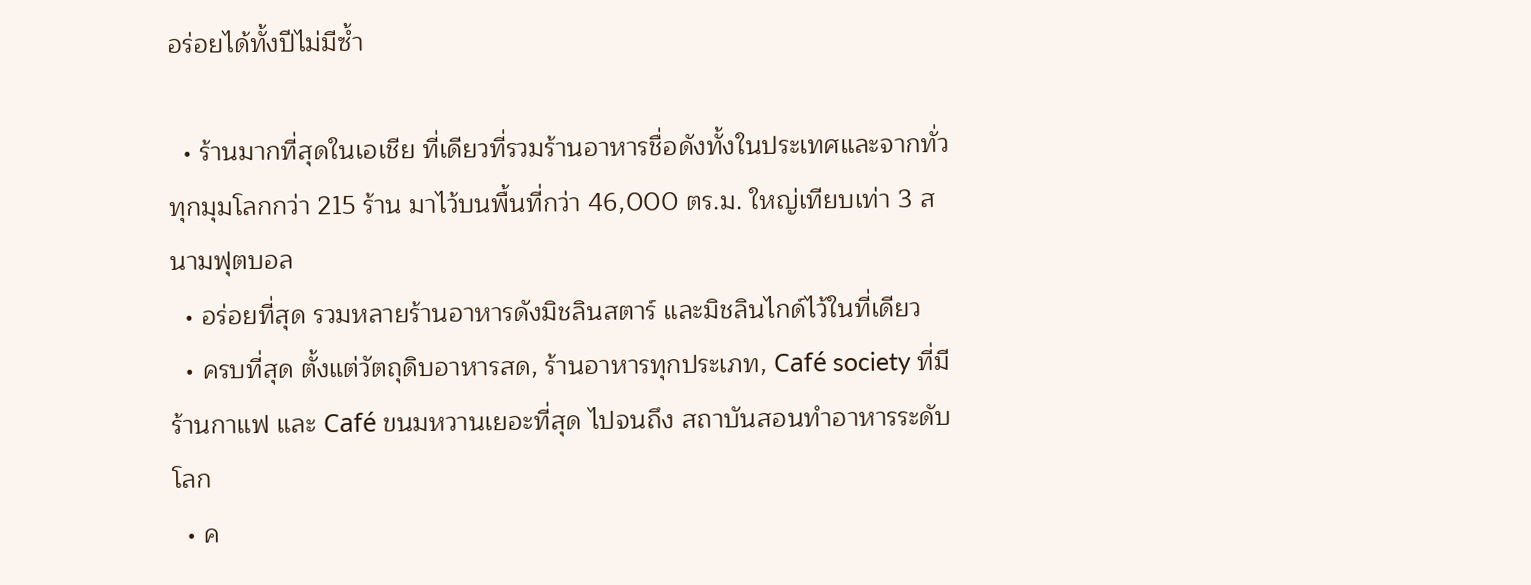อร่อยได้ทั้งปีไม่มีซ้ำ

  • ร้านมากที่สุดในเอเชีย ที่เดียวที่รวมร้านอาหารชื่อดังทั้งในประเทศและจากทั่วทุกมุมโลกกว่า 215 ร้าน มาไว้บนพื้นที่กว่า 46,000 ตร.ม. ใหญ่เทียบเท่า 3 สนามฟุตบอล
  • อร่อยที่สุด รวมหลายร้านอาหารดังมิชลินสตาร์ และมิชลินไกด์ไว้ในที่เดียว
  • ครบที่สุด ตั้งแต่วัตถุดิบอาหารสด, ร้านอาหารทุกประเภท, Café society ที่มีร้านกาแฟ และ Café ขนมหวานเยอะที่สุด ไปจนถึง สถาบันสอนทำอาหารระดับโลก
  • ค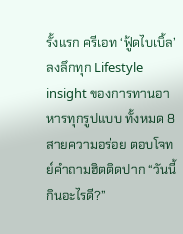รั้งแรก ครีเอท ‘ฟู้ดไบเบิ้ล’ ลงลึกทุก Lifestyle insight ของการทานอาหารทุกรูปแบบ ทั้งหมด 8 สายความอร่อย ตอบโจทย์คำถามฮิตติดปาก “วันนี้กินอะไรดี?”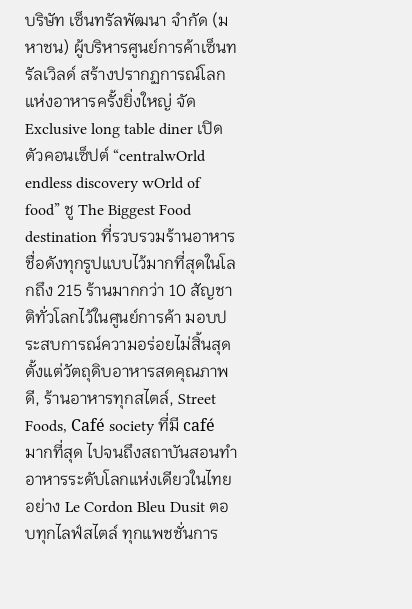บริษัท เซ็นทรัลพัฒนา จำกัด (มหาชน) ผู้บริหารศูนย์การค้าเซ็นทรัลเวิลด์ สร้างปรากฏการณ์โลกแห่งอาหารครั้งยิ่งใหญ่ จัด Exclusive long table diner เปิดตัวคอนเซ็ปต์ “centralwOrld endless discovery wOrld of food” ชู The Biggest Food destination ที่รวบรวมร้านอาหารชื่อดังทุกรูปแบบไว้มากที่สุดในโลกถึง 215 ร้านมากกว่า 10 สัญชาติทั่วโลกไว้ในศูนย์การค้า มอบประสบการณ์ความอร่อยไม่สิ้นสุด ตั้งแต่วัตถุดิบอาหารสดคุณภาพดี, ร้านอาหารทุกสไตล์, Street Foods, Café society ที่มี café มากที่สุด ไปจนถึงสถาบันสอนทำอาหารระดับโลกแห่งเดียวในไทยอย่าง Le Cordon Bleu Dusit ตอบทุกไลฟ์สไตล์ ทุกแพชชั่นการ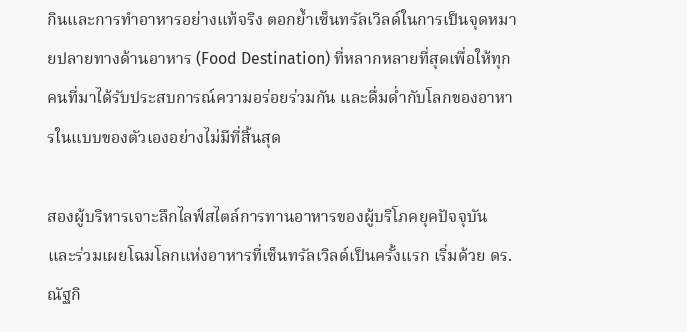กินและการทำอาหารอย่างแท้จริง ตอกย้ำเซ็นทรัลเวิลด์ในการเป็นจุดหมายปลายทางด้านอาหาร (Food Destination) ที่หลากหลายที่สุดเพื่อให้ทุกคนที่มาได้รับประสบการณ์ความอร่อยร่วมกัน และดื่มด่ำกับโลกของอาหารในแบบของตัวเองอย่างไม่มีที่สิ้นสุด

สองผู้บริหารเจาะลึกไลฟ์สไตล์การทานอาหารของผู้บริโภคยุคปัจจุบัน และร่วมเผยโฉมโลกแห่งอาหารที่เซ็นทรัลเวิลด์เป็นครั้งแรก เริ่มด้วย ดร.ณัฐกิ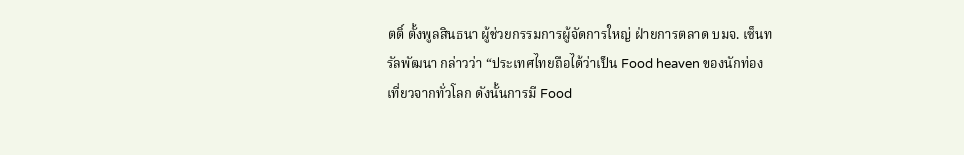ตติ์ ตั้งพูลสินธนา ผู้ช่วยกรรมการผู้จัดการใหญ่ ฝ่ายการตลาด บมจ. เซ็นทรัลพัฒนา กล่าวว่า “ประเทศไทยถือได้ว่าเป็น Food heaven ของนักท่องเที่ยวจากทั่วโลก ดังนั้นการมี Food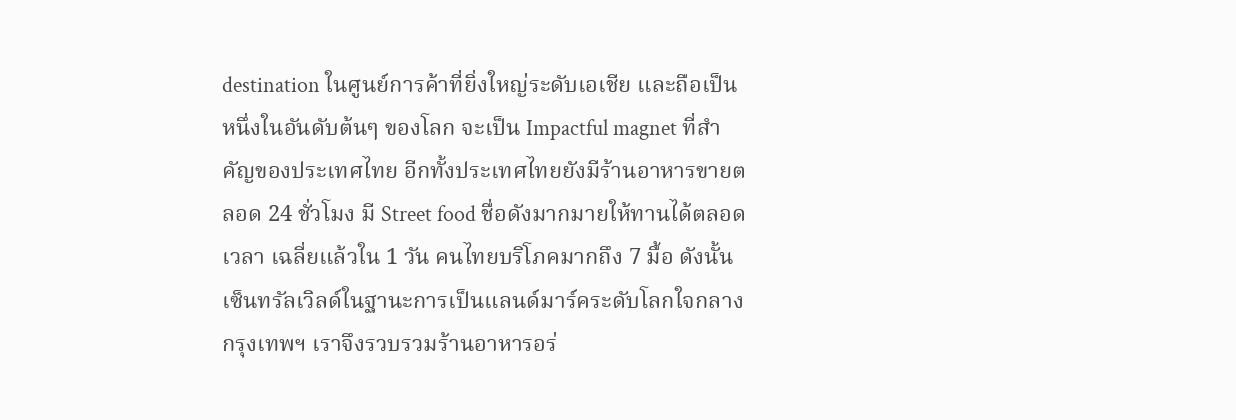destination ในศูนย์การค้าที่ยิ่งใหญ่ระดับเอเชีย และถือเป็นหนึ่งในอันดับต้นๆ ของโลก จะเป็น Impactful magnet ที่สำคัญของประเทศไทย อีกทั้งประเทศไทยยังมีร้านอาหารขายตลอด 24 ชั่วโมง มี Street food ชื่อดังมากมายให้ทานได้ตลอดเวลา เฉลี่ยแล้วใน 1 วัน คนไทยบริโภคมากถึง 7 มื้อ ดังนั้น เซ็นทรัลเวิลด์ในฐานะการเป็นแลนด์มาร์คระดับโลกใจกลางกรุงเทพฯ เราจึงรวบรวมร้านอาหารอร่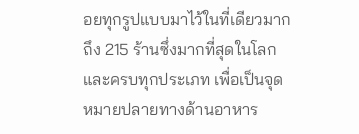อยทุกรูปแบบมาไว้ในที่เดียวมากถึง 215 ร้านซึ่งมากที่สุดในโลก และครบทุกประเภท เพื่อเป็นจุดหมายปลายทางด้านอาหาร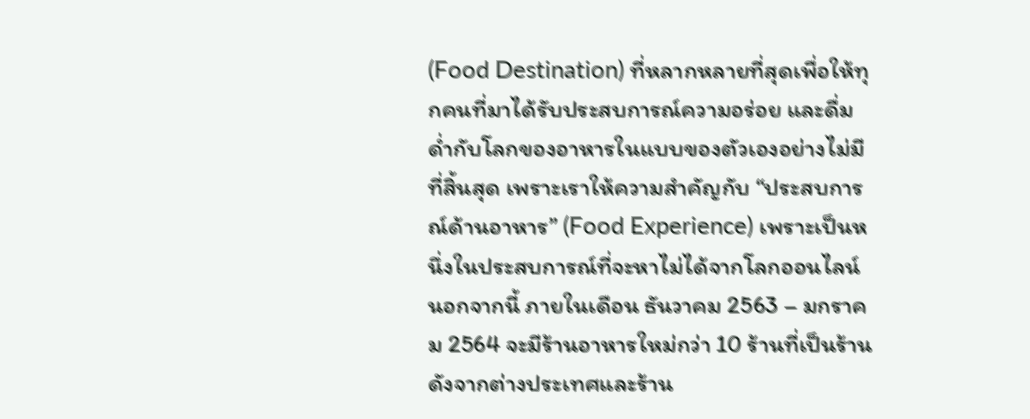(Food Destination) ที่หลากหลายที่สุดเพื่อให้ทุกคนที่มาได้รับประสบการณ์ความอร่อย และดื่มด่ำกับโลกของอาหารในแบบของตัวเองอย่างไม่มีที่สิ้นสุด เพราะเราให้ความสำคัญกับ “ประสบการณ์ด้านอาหาร” (Food Experience) เพราะเป็นหนึ่งในประสบการณ์ที่จะหาไม่ได้จากโลกออนไลน์ นอกจากนี้ ภายในเดือน ธันวาคม 2563 – มกราคม 2564 จะมีร้านอาหารใหม่กว่า 10 ร้านที่เป็นร้านดังจากต่างประเทศและร้าน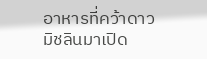อาหารที่คว้าดาวมิชลินมาเปิด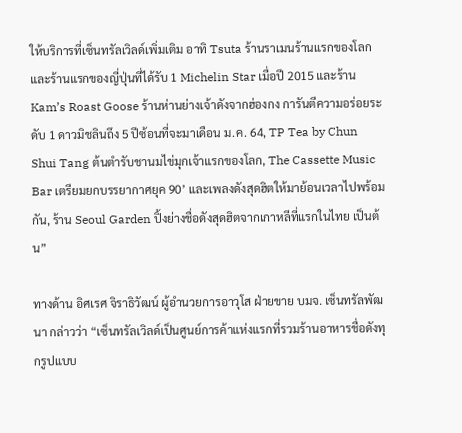ให้บริการที่เซ็นทรัลเวิลด์เพิ่มเติม อาทิ Tsuta ร้านราเมนร้านแรกของโลกและร้านแรกของญี่ปุ่นที่ได้รับ 1 Michelin Star เมื่อปี 2015 และร้าน Kam’s Roast Goose ร้านห่านย่างเจ้าดังจากฮ่องกง การันตีความอร่อยระดับ 1 ดาวมิชลินถึง 5 ปีซ้อนที่จะมาเดือน ม.ค. 64, TP Tea by Chun Shui Tang ต้นตำรับชานมไข่มุกเจ้าแรกของโลก, The Cassette Music Bar เตรียมยกบรรยากาศยุค 90’ และเพลงดังสุดฮิตให้มาย้อนเวลาไปพร้อมกัน, ร้าน Seoul Garden ปิ้งย่างชื่อดังสุดฮิตจากเกาหลีที่แรกในไทย เป็นต้น”

ทางด้าน อิศเรศ จิราธิวัฒน์ ผู้อำนวยการอาวุโส ฝ่ายขาย บมจ. เซ็นทรัลพัฒนา กล่าวว่า “เซ็นทรัลเวิลด์เป็นศูนย์การค้าแห่งแรกที่รวมร้านอาหารชื่อดังทุกรูปแบบ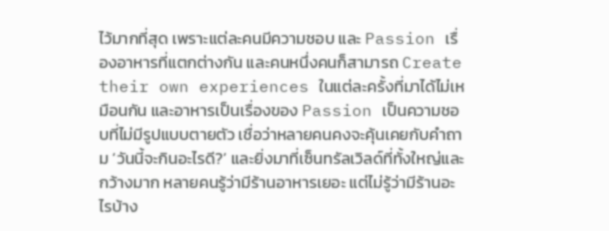ไว้มากที่สุด เพราะแต่ละคนมีความชอบ และ Passion เรื่องอาหารที่แตกต่างกัน และคนหนึ่งคนก็สามารถ Create their own experiences ในแต่ละครั้งที่มาได้ไม่เหมือนกัน และอาหารเป็นเรื่องของ Passion เป็นความชอบที่ไม่มีรูปแบบตายตัว เชื่อว่าหลายคนคงจะคุ้นเคยกับคำถาม ‘วันนี้จะกินอะไรดี?’ และยิ่งมาที่เซ็นทรัลเวิลด์ที่ทั้งใหญ่และกว้างมาก หลายคนรู้ว่ามีร้านอาหารเยอะ แต่ไม่รู้ว่ามีร้านอะไรบ้าง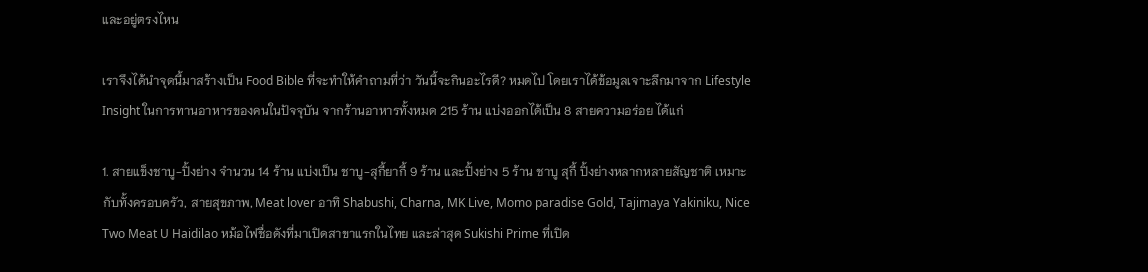และอยู่ตรงไหน

เราจึงได้นำจุดนี้มาสร้างเป็น Food Bible ที่จะทำให้คำถามที่ว่า วันนี้จะกินอะไรดี? หมดไป โดยเราได้ข้อมูลเจาะลึกมาจาก Lifestyle Insight ในการทานอาหารของคนในปัจจุบัน จากร้านอาหารทั้งหมด 215 ร้าน แบ่งออกได้เป็น 8 สายความอร่อย ได้แก่

1. สายแข็งชาบู-ปิ้งย่าง จำนวน 14 ร้าน แบ่งเป็น ชาบู-สุกี้ยากี้ 9 ร้าน และปิ้งย่าง 5 ร้าน ชาบู สุกี้ ปิ้งย่างหลากหลายสัญชาติ เหมาะกับทั้งครอบครัว, สายสุขภาพ, Meat lover อาทิ Shabushi, Charna, MK Live, Momo paradise Gold, Tajimaya Yakiniku, Nice Two Meat U Haidilao หม้อไฟชื่อดังที่มาเปิดสาขาแรกในไทย และล่าสุด Sukishi Prime ที่เปิด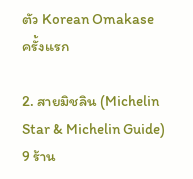ตัว Korean Omakase ครั้งแรก

2. สายมิชลิน (Michelin Star & Michelin Guide) 9 ร้าน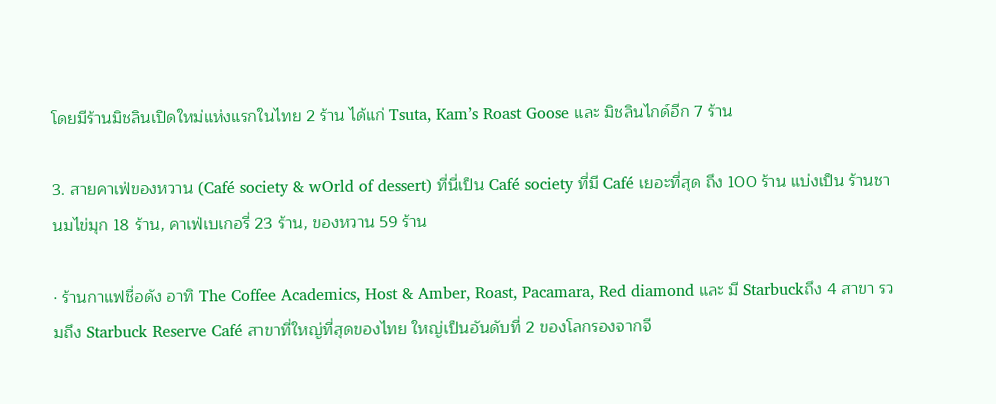โดยมีร้านมิชลินเปิดใหม่แห่งแรกในไทย 2 ร้าน ได้แก่ Tsuta, Kam’s Roast Goose และ มิชลินไกด์อีก 7 ร้าน

3. สายคาเฟ่ของหวาน (Café society & wOrld of dessert) ที่นี่เป็น Café society ที่มี Café เยอะที่สุด ถึง 100 ร้าน แบ่งเป็น ร้านชานมไข่มุก 18 ร้าน, คาเฟ่เบเกอรี่ 23 ร้าน, ของหวาน 59 ร้าน

· ร้านกาแฟชื่อดัง อาทิ The Coffee Academics, Host & Amber, Roast, Pacamara, Red diamond และ มี Starbuckถึง 4 สาขา รวมถึง Starbuck Reserve Café สาขาที่ใหญ่ที่สุดของไทย ใหญ่เป็นอันดับที่ 2 ของโลกรองจากจี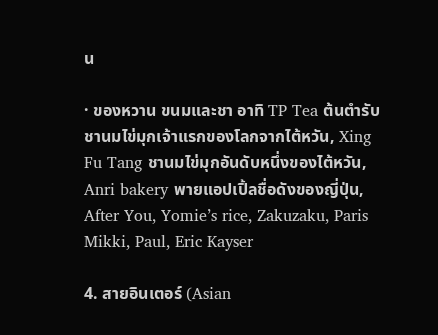น

· ของหวาน ขนมและชา อาทิ TP Tea ต้นตำรับชานมไข่มุกเจ้าแรกของโลกจากไต้หวัน, Xing Fu Tang ชานมไข่มุกอันดับหนึ่งของไต้หวัน, Anri bakery พายแอปเปิ้ลชื่อดังของญี่ปุ่น, After You, Yomie’s rice, Zakuzaku, Paris Mikki, Paul, Eric Kayser

4. สายอินเตอร์ (Asian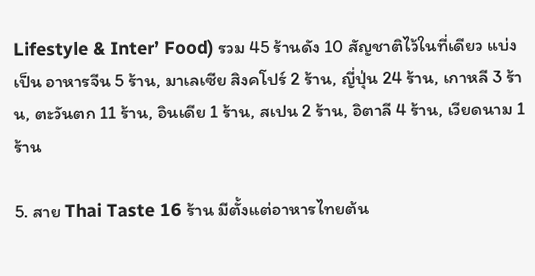Lifestyle & Inter’ Food) รวม 45 ร้านดัง 10 สัญชาติไว้ในที่เดียว แบ่งเป็น อาหารจีน 5 ร้าน, มาเลเซีย สิงคโปร์ 2 ร้าน, ญี่ปุ่น 24 ร้าน, เกาหลี 3 ร้าน, ตะวันตก 11 ร้าน, อินเดีย 1 ร้าน, สเปน 2 ร้าน, อิตาลี 4 ร้าน, เวียดนาม 1 ร้าน

5. สาย Thai Taste 16 ร้าน มีตั้งแต่อาหารไทยต้น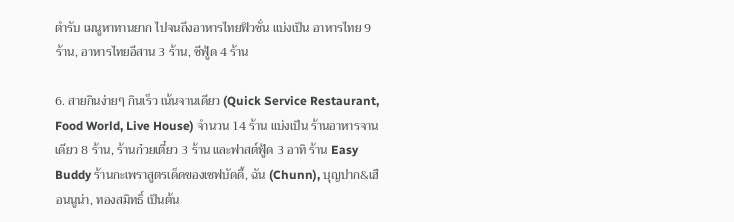ตำรับ เมนูหาทานยาก ไปจนถึงอาหารไทยฟิวชั่น แบ่งเป็น อาหารไทย 9 ร้าน, อาหารไทยอีสาน 3 ร้าน, ซีฟู้ด 4 ร้าน

6. สายกินง่ายๆ กินเร็ว เน้นจานเดียว (Quick Service Restaurant, Food World, Live House) จำนวน 14 ร้าน แบ่งเป็น ร้านอาหารจานเดียว 8 ร้าน, ร้านก๋วยเตี๋ยว 3 ร้าน และฟาสต์ฟู้ด 3 อาทิ ร้าน Easy Buddy ร้านกะเพราสูตรเด็ดของเชฟบัดดี้, ฉัน (Chunn), บุญปาก&เฮือนนูน่า, ทองสมิทธิ์ เป็นต้น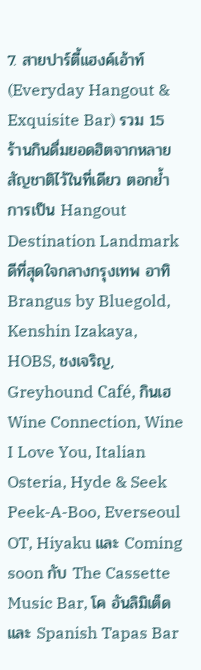7. สายปาร์ตี้แฮงค์เอ้าท์ (Everyday Hangout & Exquisite Bar) รวม 15 ร้านกินดื่มยอดฮิตจากหลายสัญชาติไว้ในที่เดียว ตอกย้ำการเป็น Hangout Destination Landmark ดีที่สุดใจกลางกรุงเทพ อาทิ Brangus by Bluegold, Kenshin Izakaya, HOBS, ชงเจริญ, Greyhound Café, กินเฮ Wine Connection, Wine I Love You, Italian Osteria, Hyde & Seek Peek-A-Boo, Everseoul OT, Hiyaku และ Coming soon กับ The Cassette Music Bar, โค อันลิมิเต็ด และ Spanish Tapas Bar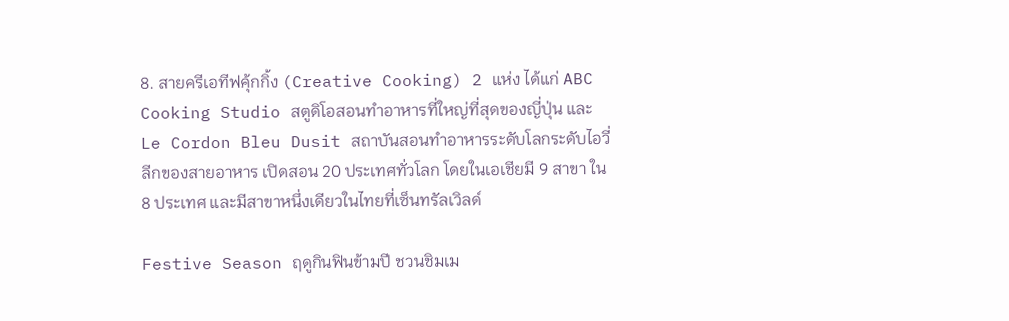8. สายครีเอทีฟคุ้กกิ้ง (Creative Cooking) 2 แห่ง ได้แก่ ABC Cooking Studio สตูดิโอสอนทำอาหารที่ใหญ่ที่สุดของญี่ปุ่น และ Le Cordon Bleu Dusit สถาบันสอนทำอาหารระดับโลกระดับไอวี่ลีกของสายอาหาร เปิดสอน 20 ประเทศทั่วโลก โดยในเอเชียมี 9 สาขา ใน 8 ประเทศ และมีสาขาหนึ่งเดียวในไทยที่เซ็นทรัลเวิลด์

Festive Season ฤดูกินฟินข้ามปี ชวนชิมเม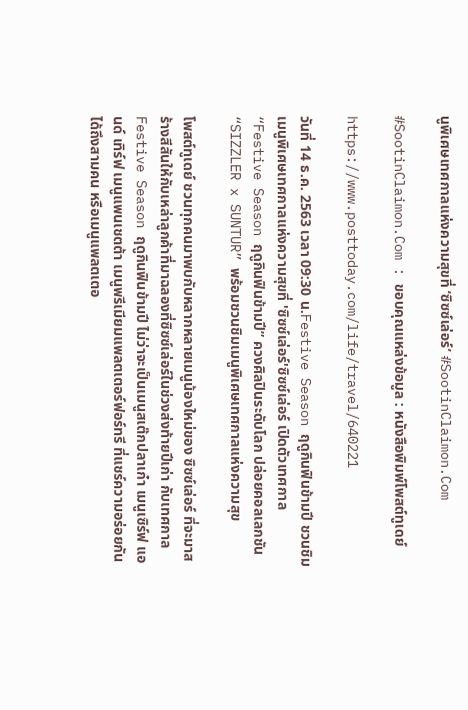นูพิเศษเทศกาลแห่งความสุขที่ ‘ซิซซ์เล่อร์’ #SootinClaimon.Com

#SootinClaimon.Com : ขอบคุณแหล่งข้อมูล : หนังสือพิมพ์โพสต์ทูเดย์

https://www.posttoday.com/life/travel/640221

วันที่ 14 ธ.ค. 2563 เวลา 09:30 น.Festive Season ฤดูกินฟินข้ามปี ชวนชิมเมนูพิเศษเทศกาลแห่งความสุขที่ 'ซิซซ์เล่อร์'ซิซซ์เล่อร์ เปิดตัวเทศกาล “Festive Season ฤดูกินฟินข้ามปี” ควงศิลปินระดับโลก ปล่อยคอลเลกชัน “SIZZLER x SUNTUR” พร้อมชวนชิมเมนูพิเศษเทศกาลแห่งความสุข

โพสต์ทูเดย์ ชวนทุกคนมาพบกับหลากหลายเมนูน้องใหม่ของ ซิซซ์เล่อร์ ที่จะมาสร้างสีสันให้กับเหล่าลูกค้าที่มาฉลองที่ซิซซ์เล่อร์ในช่วงส่งท้ายปีเก่า กับเทศกาล Festive Season ฤดูกินฟินข้ามปี ไม่ว่าจะเป็นเมนูสเต๊กปลาเก๋า เมนูเซิร์ฟ แอนด์ เทิร์ฟ เมนูแพนเชตต้า เมนูพรีเมียมแพลตเตอร์ฟอร์ทรี ที่แชร์ความอร่อยกันได้ถึงสามคน หรือเมนูแพลตเตอ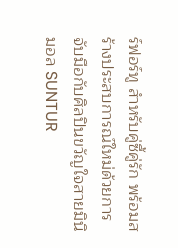ร์ฟอร์ทู สำหรับคู่ซี้คู่รัก พร้อมสร้างประสบการณ์ใหม่ด้วยการจับมือกับศิลปินขวัญใจสายมินิมอล SUNTUR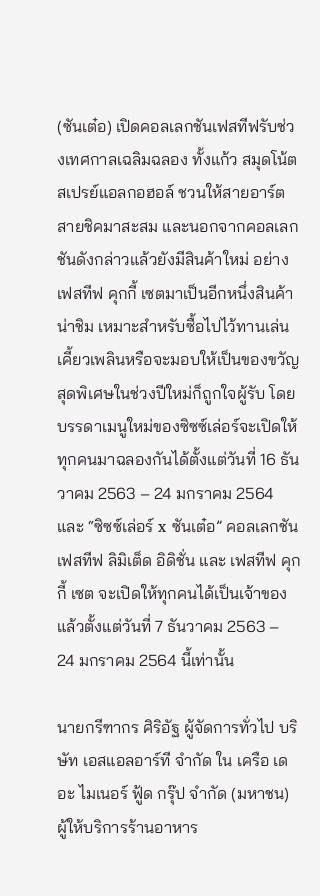(ซันเต๋อ) เปิดคอลเลกชันเฟสทีฟรับช่วงเทศกาลเฉลิมฉลอง ทั้งแก้ว สมุดโน้ต สเปรย์แอลกอฮอล์ ชวนให้สายอาร์ตสายชิคมาสะสม และนอกจากคอลเลกชันดังกล่าวแล้วยังมีสินค้าใหม่ อย่าง เฟสทีฟ คุกกี้ เซตมาเป็นอีกหนึ่งสินค้าน่าชิม เหมาะสำหรับซื้อไปไว้ทานเล่นเคี้ยวเพลินหรือจะมอบให้เป็นของขวัญสุดพิเศษในช่วงปีใหม่ก็ถูกใจผู้รับ โดยบรรดาเมนูใหม่ของซิซซ์เล่อร์จะเปิดให้ทุกคนมาฉลองกันได้ตั้งแต่วันที่ 16 ธันวาคม 2563 – 24 มกราคม 2564 และ “ซิซซ์เล่อร์ x ซันเต๋อ” คอลเลกชันเฟสทีฟ ลิมิเต็ด อิดิชั่น และ เฟสทีฟ คุกกี้ เซต จะเปิดให้ทุกคนได้เป็นเจ้าของแล้วตั้งแต่วันที่ 7 ธันวาคม 2563 – 24 มกราคม 2564 นี้เท่านั้น

นายกรีฑากร ศิริอัฐ ผู้จัดการทั่วไป บริษัท เอสแอลอาร์ที จำกัด ใน เครือ เดอะ ไมเนอร์ ฟู้ด กรุ๊ป จำกัด (มหาชน) ผู้ให้บริการร้านอาหาร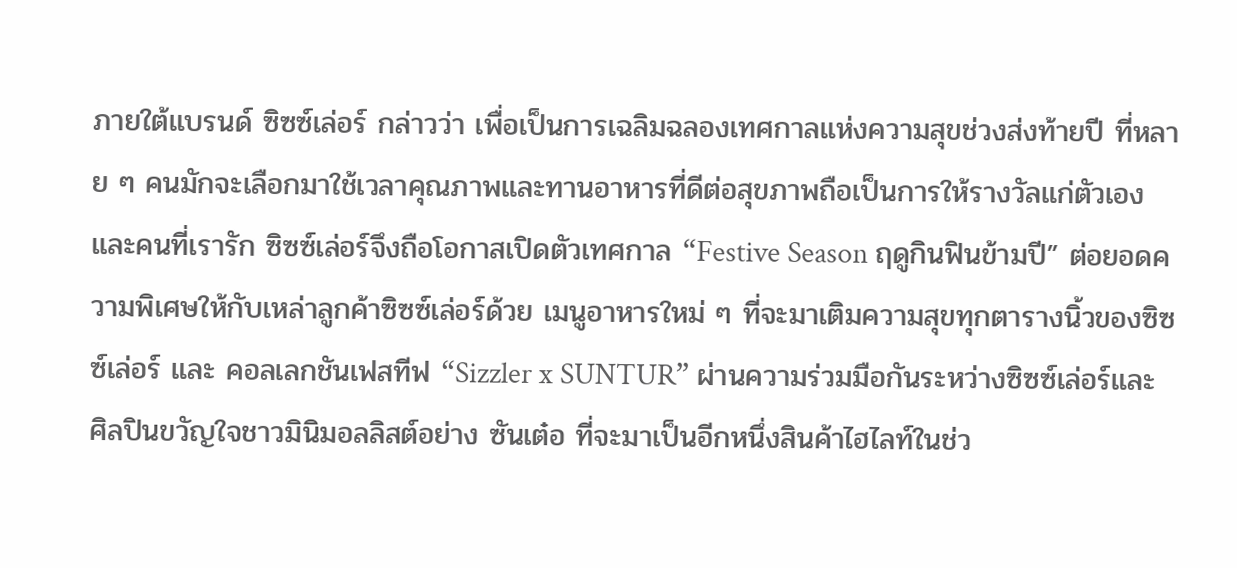ภายใต้แบรนด์ ซิซซ์เล่อร์ กล่าวว่า เพื่อเป็นการเฉลิมฉลองเทศกาลแห่งความสุขช่วงส่งท้ายปี ที่หลาย ๆ คนมักจะเลือกมาใช้เวลาคุณภาพและทานอาหารที่ดีต่อสุขภาพถือเป็นการให้รางวัลแก่ตัวเองและคนที่เรารัก ซิซซ์เล่อร์จึงถือโอกาสเปิดตัวเทศกาล “Festive Season ฤดูกินฟินข้ามปี” ต่อยอดความพิเศษให้กับเหล่าลูกค้าซิซซ์เล่อร์ด้วย เมนูอาหารใหม่ ๆ ที่จะมาเติมความสุขทุกตารางนิ้วของซิซซ์เล่อร์ และ คอลเลกชันเฟสทีฟ “Sizzler x SUNTUR” ผ่านความร่วมมือกันระหว่างซิซซ์เล่อร์และศิลปินขวัญใจชาวมินิมอลลิสต์อย่าง ซันเต๋อ ที่จะมาเป็นอีกหนึ่งสินค้าไฮไลท์ในช่ว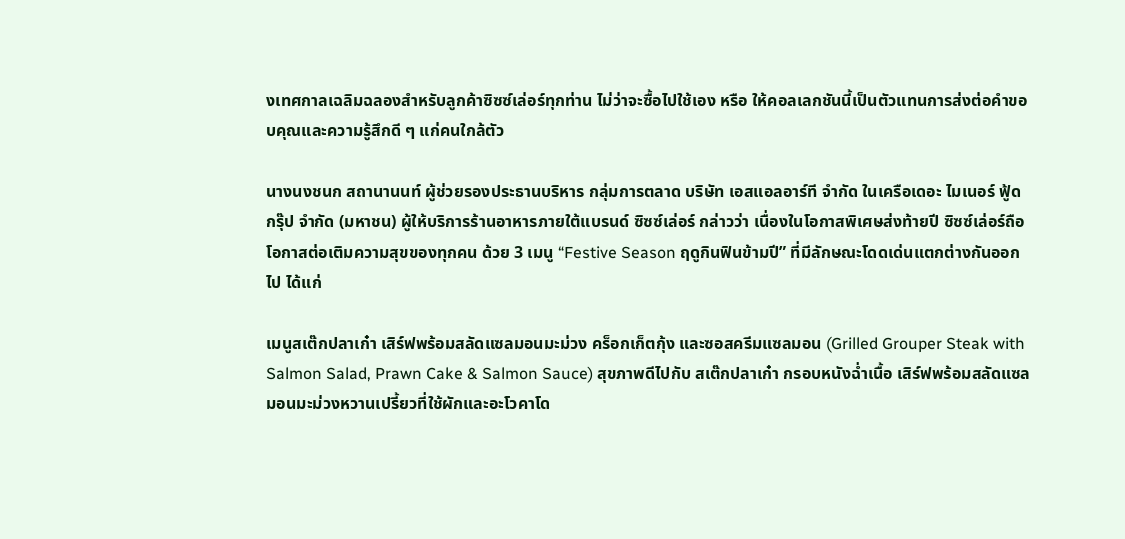งเทศกาลเฉลิมฉลองสำหรับลูกค้าซิซซ์เล่อร์ทุกท่าน ไม่ว่าจะซื้อไปใช้เอง หรือ ให้คอลเลกชันนี้เป็นตัวแทนการส่งต่อคำขอบคุณและความรู้สึกดี ๆ แก่คนใกล้ตัว

นางนงชนก สถานานนท์ ผู้ช่วยรองประธานบริหาร กลุ่มการตลาด บริษัท เอสแอลอาร์ที จำกัด ในเครือเดอะ ไมเนอร์ ฟู้ด กรุ๊ป จำกัด (มหาชน) ผู้ให้บริการร้านอาหารภายใต้แบรนด์ ซิซซ์เล่อร์ กล่าวว่า เนื่องในโอกาสพิเศษส่งท้ายปี ซิซซ์เล่อร์ถือโอกาสต่อเติมความสุขของทุกคน ด้วย 3 เมนู “Festive Season ฤดูกินฟินข้ามปี” ที่มีลักษณะโดดเด่นแตกต่างกันออกไป ได้แก่

เมนูสเต๊กปลาเก๋า เสิร์ฟพร้อมสลัดแซลมอนมะม่วง คร็อกเก็ตกุ้ง และซอสครีมแซลมอน (Grilled Grouper Steak with Salmon Salad, Prawn Cake & Salmon Sauce) สุขภาพดีไปกับ สเต๊กปลาเก๋า กรอบหนังฉ่ำเนื้อ เสิร์ฟพร้อมสลัดแซลมอนมะม่วงหวานเปรี้ยวที่ใช้ผักและอะโวคาโด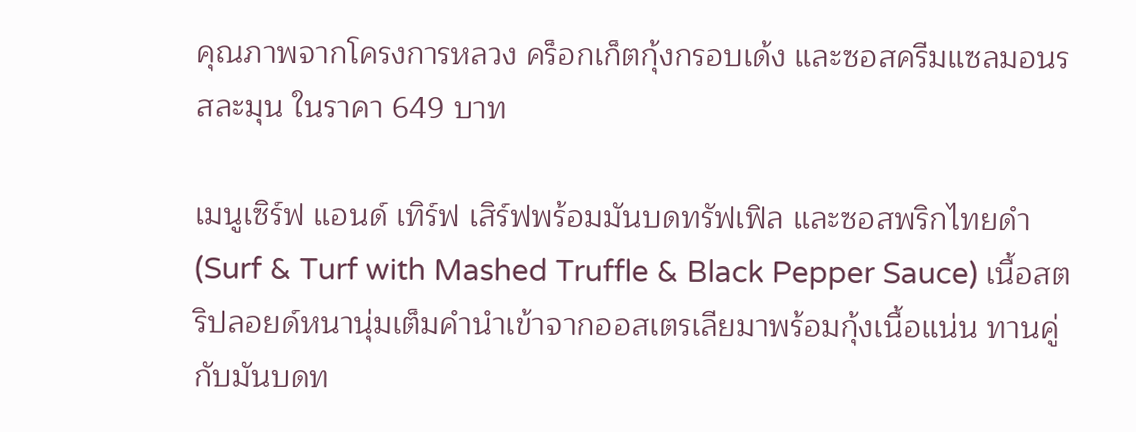คุณภาพจากโครงการหลวง คร็อกเก็ตกุ้งกรอบเด้ง และซอสครีมแซลมอนรสละมุน ในราคา 649 บาท

เมนูเซิร์ฟ แอนด์ เทิร์ฟ เสิร์ฟพร้อมมันบดทรัฟเฟิล และซอสพริกไทยดำ (Surf & Turf with Mashed Truffle & Black Pepper Sauce) เนื้อสตริปลอยด์หนานุ่มเต็มคำนำเข้าจากออสเตรเลียมาพร้อมกุ้งเนื้อแน่น ทานคู่กับมันบดท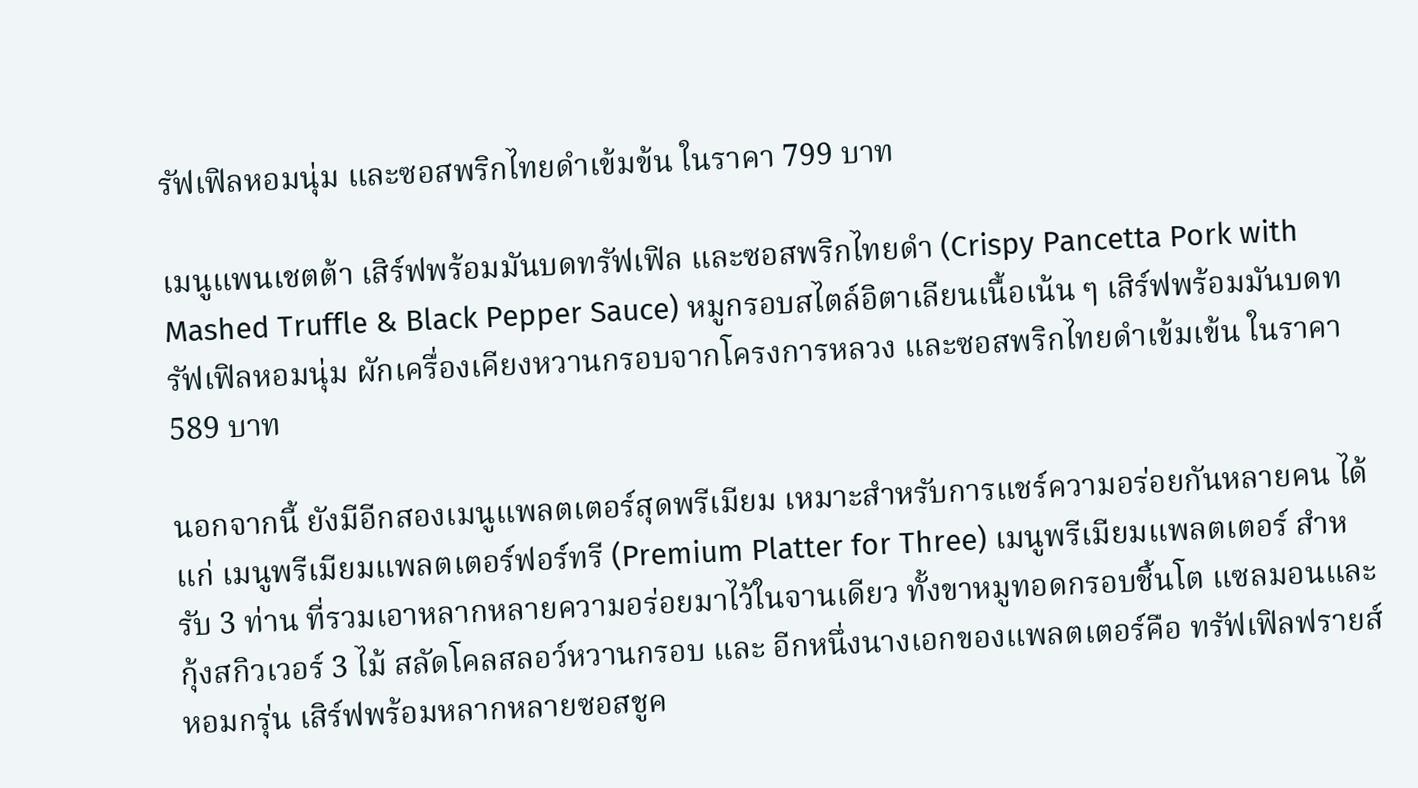รัฟเฟิลหอมนุ่ม และซอสพริกไทยดำเข้มข้น ในราคา 799 บาท

เมนูแพนเชตต้า เสิร์ฟพร้อมมันบดทรัฟเฟิล และซอสพริกไทยดำ (Crispy Pancetta Pork with Mashed Truffle & Black Pepper Sauce) หมูกรอบสไตล์อิตาเลียนเนื้อเน้น ๆ เสิร์ฟพร้อมมันบดทรัฟเฟิลหอมนุ่ม ผักเครื่องเคียงหวานกรอบจากโครงการหลวง และซอสพริกไทยดำเข้มเข้น ในราคา 589 บาท

นอกจากนี้ ยังมีอีกสองเมนูแพลตเตอร์สุดพรีเมียม เหมาะสำหรับการแชร์ความอร่อยกันหลายคน ได้แก่ เมนูพรีเมียมแพลตเตอร์ฟอร์ทรี (Premium Platter for Three) เมนูพรีเมียมแพลตเตอร์ สำหรับ 3 ท่าน ที่รวมเอาหลากหลายความอร่อยมาไว้ในจานเดียว ทั้งขาหมูทอดกรอบชิ้นโต แซลมอนและกุ้งสกิวเวอร์ 3 ไม้ สลัดโคลสลอว์หวานกรอบ และ อีกหนึ่งนางเอกของแพลตเตอร์คือ ทรัฟเฟิลฟรายส์หอมกรุ่น เสิร์ฟพร้อมหลากหลายซอสชูค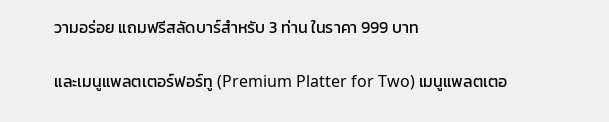วามอร่อย แถมฟรีสลัดบาร์สำหรับ 3 ท่าน ในราคา 999 บาท

และเมนูแพลตเตอร์ฟอร์ทู (Premium Platter for Two) เมนูแพลตเตอ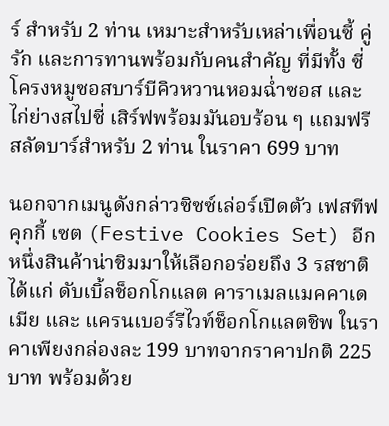ร์ สำหรับ 2 ท่าน เหมาะสำหรับเหล่าเพื่อนซี้ คู่รัก และการทานพร้อมกับคนสำคัญ ที่มีทั้ง ซี่โครงหมูซอสบาร์บีคิวหวานหอมฉ่ำซอส และ ไก่ย่างสไปซี่ เสิร์ฟพร้อมมันอบร้อน ๆ แถมฟรีสลัดบาร์สำหรับ 2 ท่าน ในราคา 699 บาท

นอกจากเมนูดังกล่าวซิซซ์เล่อร์เปิดตัว เฟสทีฟ คุกกี้ เซต (Festive Cookies Set) อีกหนึ่งสินค้าน่าชิมมาให้เลือกอร่อยถึง 3 รสชาติ ได้แก่ ดับเบิ้ลช็อกโกแลต คาราเมลแมคคาเดเมีย และ แครนเบอร์รีไวท์ช็อกโกแลตชิพ ในราคาเพียงกล่องละ 199 บาทจากราคาปกติ 225 บาท พร้อมด้วย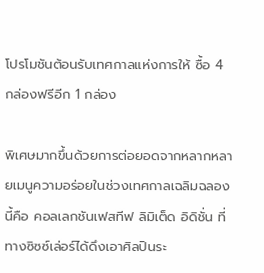โปรโมชันต้อนรับเทศกาลแห่งการให้ ซื้อ 4 กล่องฟรีอีก 1 กล่อง

พิเศษมากขึ้นด้วยการต่อยอดจากหลากหลายเมนูความอร่อยในช่วงเทศกาลเฉลิมฉลองนี้คือ คอลเลกชันเฟสทีฟ ลิมิเต็ด อิดิชั่น ที่ทางซิซซ์เล่อร์ได้ดึงเอาศิลปินระ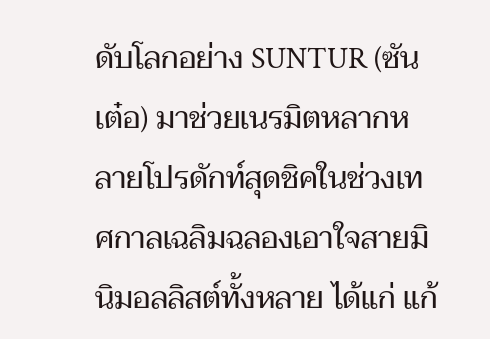ดับโลกอย่าง SUNTUR (ซันเต๋อ) มาช่วยเนรมิตหลากหลายโปรดักท์สุดชิคในช่วงเทศกาลเฉลิมฉลองเอาใจสายมินิมอลลิสต์ทั้งหลาย ได้แก่ แก้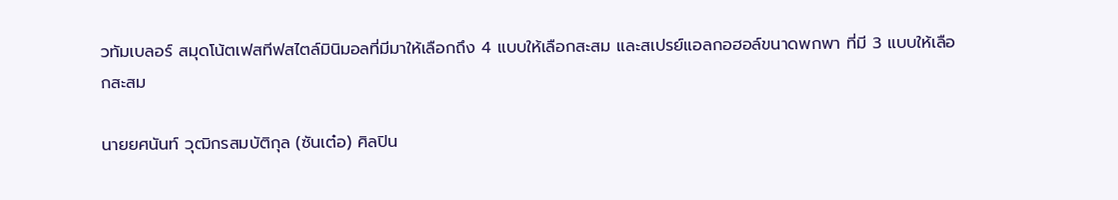วทัมเบลอร์ สมุดโน้ตเฟสทีฟสไตล์มินิมอลที่มีมาให้เลือกถึง 4 แบบให้เลือกสะสม และสเปรย์แอลกอฮอล์ขนาดพกพา ที่มี 3 แบบให้เลือกสะสม

นายยศนันท์ วุฒิกรสมบัติกุล (ซันเต๋อ) ศิลปิน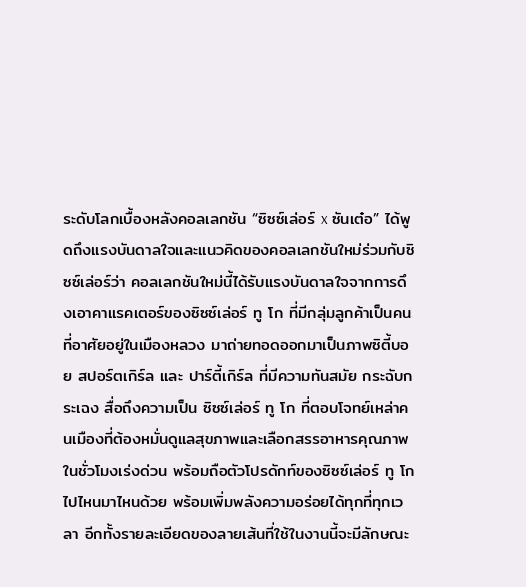ระดับโลกเบื้องหลังคอลเลกชัน “ซิซซ์เล่อร์ x ซันเต๋อ” ได้พูดถึงแรงบันดาลใจและแนวคิดของคอลเลกชันใหม่ร่วมกับซิซซ์เล่อร์ว่า คอลเลกชันใหม่นี้ได้รับแรงบันดาลใจจากการดึงเอาคาแรคเตอร์ของซิซซ์เล่อร์ ทู โก ที่มีกลุ่มลูกค้าเป็นคนที่อาศัยอยู่ในเมืองหลวง มาถ่ายทอดออกมาเป็นภาพซิตี้บอย สปอร์ตเกิร์ล และ ปาร์ตี้เกิร์ล ที่มีความทันสมัย กระฉับกระเฉง สื่อถึงความเป็น ซิซซ์เล่อร์ ทู โก ที่ตอบโจทย์เหล่าคนเมืองที่ต้องหมั่นดูแลสุขภาพและเลือกสรรอาหารคุณภาพในชั่วโมงเร่งด่วน พร้อมถือตัวโปรดักท์ของซิซซ์เล่อร์ ทู โก ไปไหนมาไหนด้วย พร้อมเพิ่มพลังความอร่อยได้ทุกที่ทุกเวลา อีกทั้งรายละเอียดของลายเส้นที่ใช้ในงานนี้จะมีลักษณะ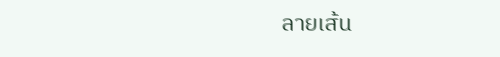ลายเส้น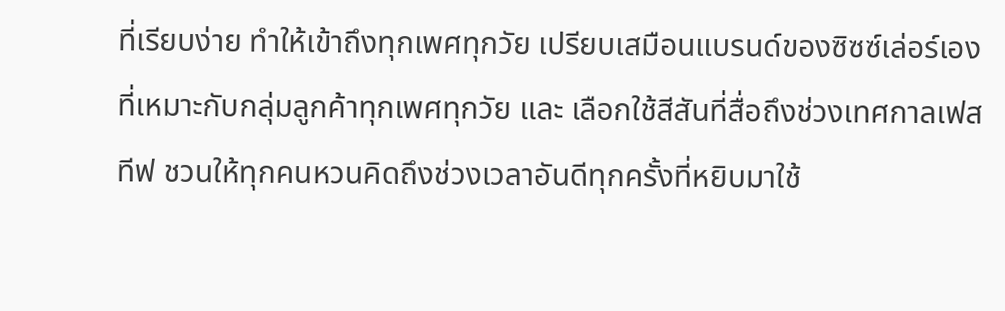ที่เรียบง่าย ทำให้เข้าถึงทุกเพศทุกวัย เปรียบเสมือนแบรนด์ของซิซซ์เล่อร์เอง ที่เหมาะกับกลุ่มลูกค้าทุกเพศทุกวัย และ เลือกใช้สีสันที่สื่อถึงช่วงเทศกาลเฟสทีฟ ชวนให้ทุกคนหวนคิดถึงช่วงเวลาอันดีทุกครั้งที่หยิบมาใช้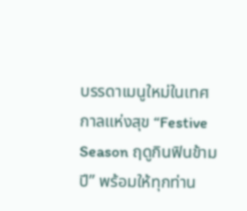บรรดาเมนูใหม่ในเทศกาลแห่งสุข “Festive Season ฤดูกินฟินข้ามปี” พร้อมให้ทุกท่าน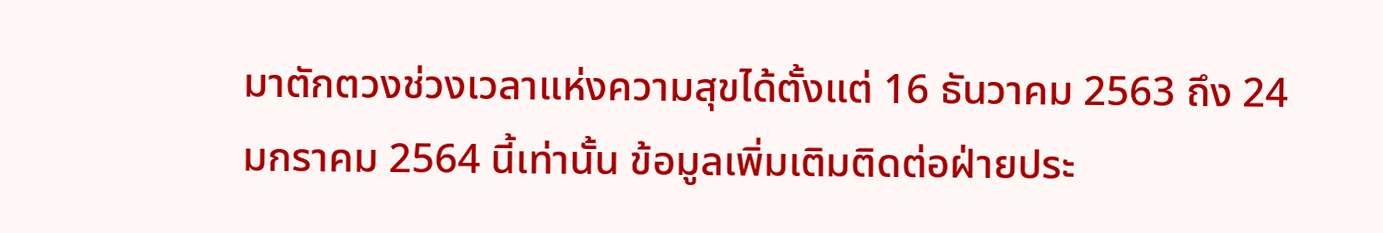มาตักตวงช่วงเวลาแห่งความสุขได้ตั้งแต่ 16 ธันวาคม 2563 ถึง 24 มกราคม 2564 นี้เท่านั้น ข้อมูลเพิ่มเติมติดต่อฝ่ายประ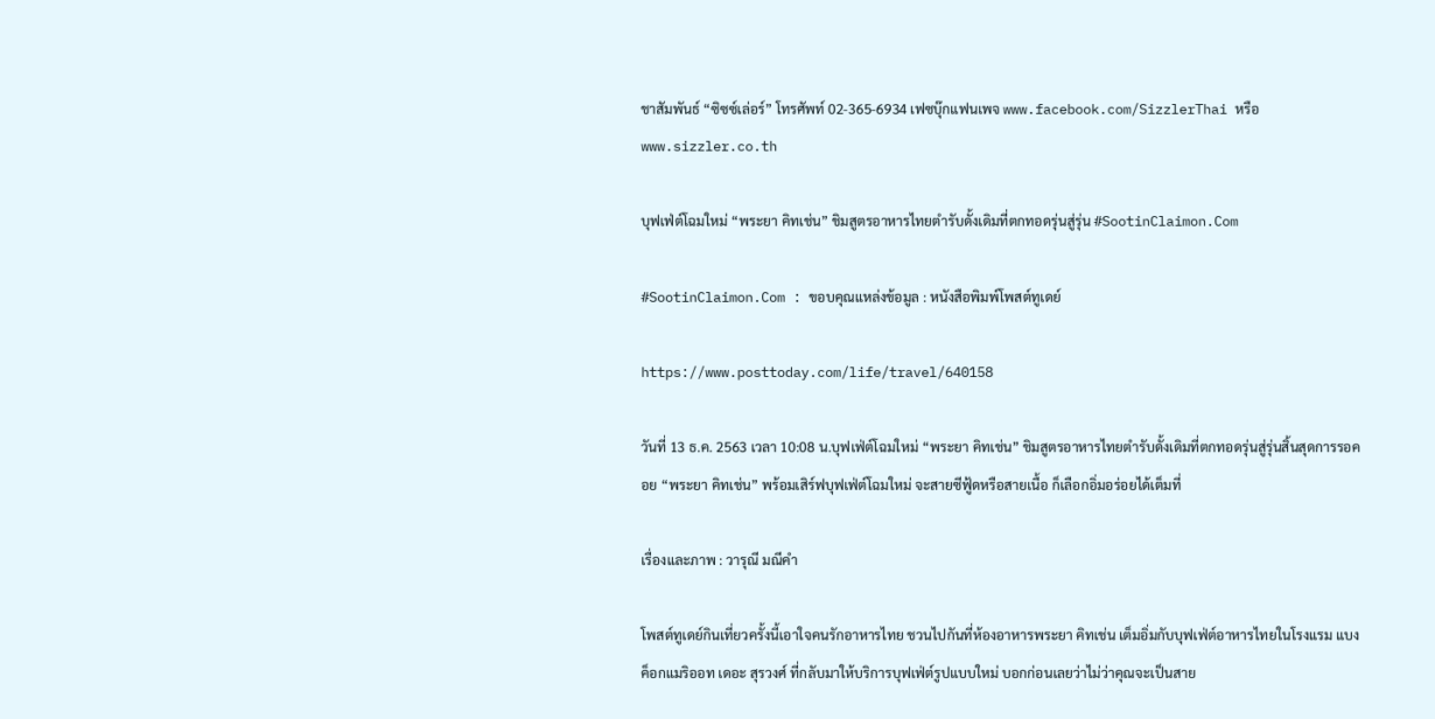ชาสัมพันธ์ “ซิซซ์เล่อร์” โทรศัพท์ 02-365-6934 เฟซบุ๊กแฟนเพจ www.facebook.com/SizzlerThai หรือ www.sizzler.co.th

บุฟเฟ่ต์โฉมใหม่ “พระยา คิทเช่น” ชิมสูตรอาหารไทยตำรับดั้งเดิมที่ตกทอดรุ่นสู่รุ่น #SootinClaimon.Com

#SootinClaimon.Com : ขอบคุณแหล่งข้อมูล : หนังสือพิมพ์โพสต์ทูเดย์

https://www.posttoday.com/life/travel/640158

วันที่ 13 ธ.ค. 2563 เวลา 10:08 น.บุฟเฟ่ต์โฉมใหม่ “พระยา คิทเช่น” ชิมสูตรอาหารไทยตำรับดั้งเดิมที่ตกทอดรุ่นสู่รุ่นสิ้นสุดการรอคอย “พระยา คิทเช่น” พร้อมเสิร์ฟบุฟเฟ่ต์โฉมใหม่ จะสายซีฟู้ดหรือสายเนื้อ ก็เลือกอิ่มอร่อยได้เต็มที่

เรื่องและภาพ : วารุณี มณีคำ

โพสต์ทูเดย์กินเที่ยวครั้งนี้เอาใจคนรักอาหารไทย ชวนไปกันที่ห้องอาหารพระยา คิทเช่น เต็มอิ่มกับบุฟเฟ่ต์อาหารไทยในโรงแรม แบงค็อกแมริออท เดอะ สุรวงศ์ ที่กลับมาให้บริการบุฟเฟ่ต์รูปแบบใหม่ บอกก่อนเลยว่าไม่ว่าคุณจะเป็นสาย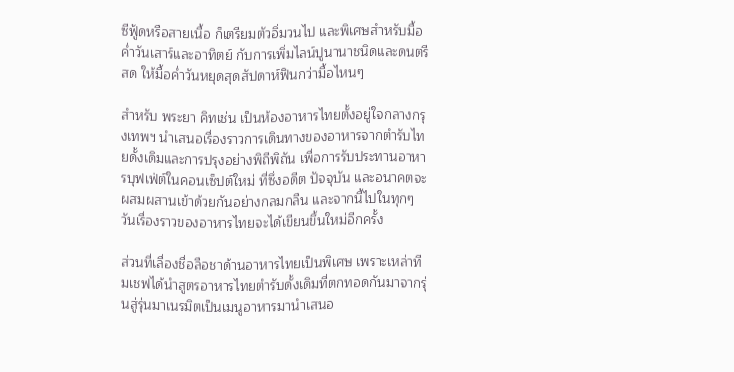ซีฟู้ดหรือสายเนื้อ ก็เตรียมตัวอิ่มวนไป และพิเศษสำหรับมื้อค่ำวันเสาร์และอาทิตย์ กับการเพิ่มไลน์ปูนานาชนิดและดนตรีสด ให้มื้อค่ำวันหยุดสุดสัปดาห์ฟินกว่ามื้อไหนๆ

สำหรับ พระยา คิทเช่น เป็นห้องอาหารไทยตั้งอยู่ใจกลางกรุงเทพฯ นำเสนอเรื่องราวการเดินทางของอาหารจากตำรับไทยดั้งเดิมและการปรุงอย่างพิถีพิถัน เพื่อการรับประทานอาหารบุฟเฟ่ต์ในคอนเซ็ปต์ใหม่ ที่ซึ่งอดีต ปัจจุบัน และอนาคตจะผสมผสานเข้าด้วยกันอย่างกลมกลืน และจากนี้ไปในทุกๆ วันเรื่องราวของอาหารไทยจะได้เขียนขึ้นใหม่อีกครั้ง

ส่วนที่เลื่องชื่อลือชาด้านอาหารไทยเป็นพิเศษ เพราะเหล่าทีมเชฟได้นำสูตรอาหารไทยตำรับดั้งเดิมที่ตกทอดกันมาจากรุ่นสู่รุ่นมาเนรมิตเป็นเมนูอาหารมานำเสนอ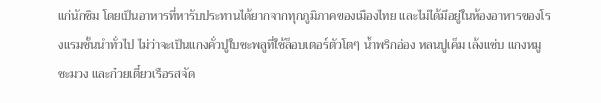แก่นักชิม โดยเป็นอาหารที่หารับประทานได้ยากจากทุกภูมิภาคของเมืองไทย และไม่ได้มีอยู่ในห้องอาหารของโรงแรมชั้นนำทั่วไป ไม่ว่าจะเป็นแกงคั่วปูใบชะพลูที่ใช้ล็อบเตอร์ตัวโตๆ น้ำพริกอ่อง หลนปูเค็ม เล้งแซ่บ แกงหมูชะมวง และก๋วยเตี๋ยวเรือรสจัด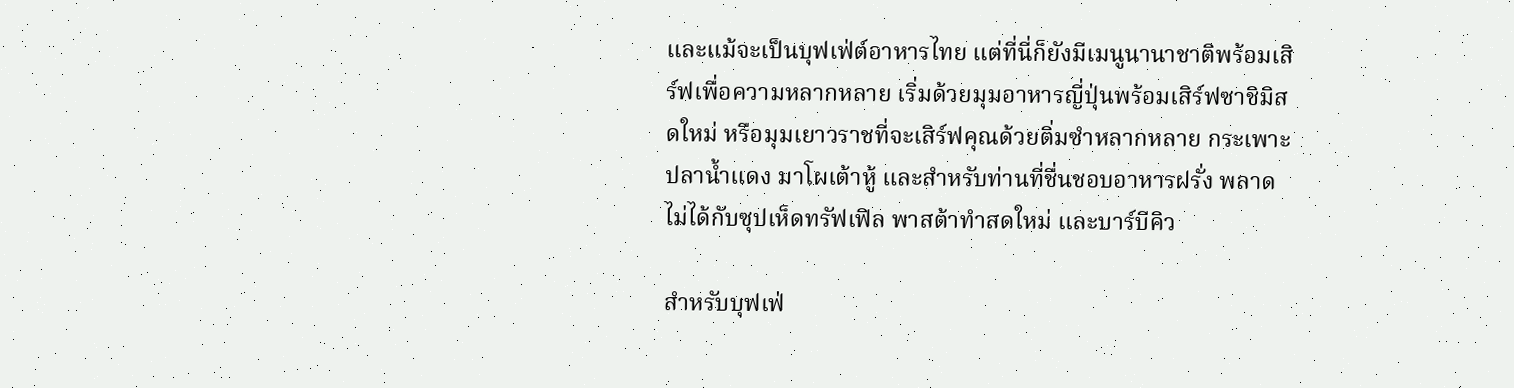และแม้จะเป็นบุฟเฟ่ต์อาหารไทย แต่ที่นี่ก็ยังมีเมนูนานาชาติพร้อมเสิร์ฟเพื่อความหลากหลาย เริ่มด้วยมุมอาหารญี่ปุ่นพร้อมเสิร์ฟซาชิมิสดใหม่ หรือมุมเยาวราชที่จะเสิร์ฟคุณด้วยติ่มซำหลากหลาย กระเพาะปลาน้ำแดง มาโผเต้าหู้ และสำหรับท่านที่ชื่นชอบอาหารฝรั่ง พลาดไม่ได้กับซุปเห็ดทรัฟเฟิล พาสต้าทำสดใหม่ และบาร์บีคิว

สำหรับบุฟเฟ่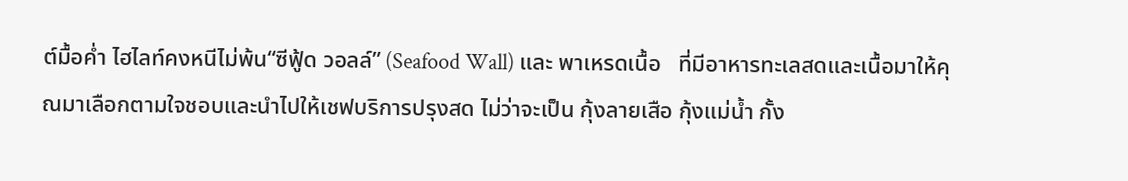ต์มื้อค่ำ ไฮไลท์คงหนีไม่พ้น“ซีฟู้ด วอลล์” (Seafood Wall) และ พาเหรดเนื้อ   ที่มีอาหารทะเลสดและเนื้อมาให้คุณมาเลือกตามใจชอบและนำไปให้เชฟบริการปรุงสด ไม่ว่าจะเป็น กุ้งลายเสือ กุ้งแม่น้ำ กั้ง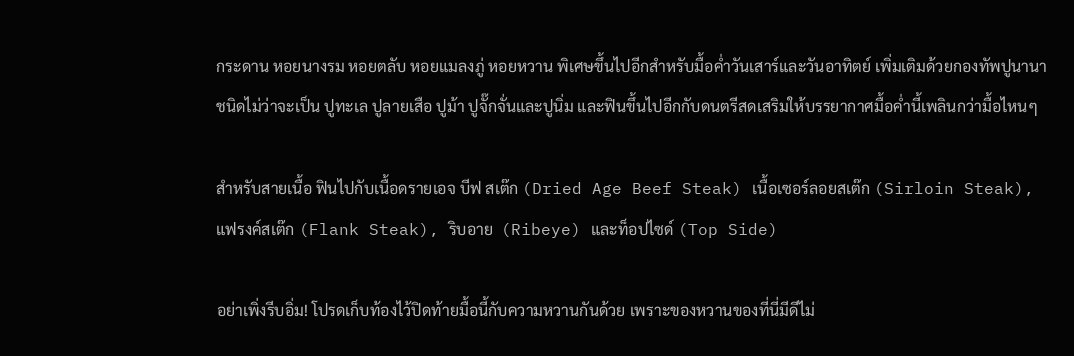กระดาน หอยนางรม หอยตลับ หอยแมลงภู่ หอยหวาน พิเศษขึ้นไปอีกสำหรับมื้อค่ำวันเสาร์และวันอาทิตย์ เพิ่มเติมด้วยกองทัพปูนานาชนิดไม่ว่าจะเป็น ปูทะเล ปูลายเสือ ปูม้า ปูจั๊กจั่นและปูนิ่ม และฟินขึ้นไปอีกกับดนตรีสดเสริมให้บรรยากาศมื้อค่ำนี้เพลินกว่ามื้อไหนๆ

สำหรับสายเนื้อ ฟินไปกับเนื้อดรายเอจ บีฟ สเต๊ก (Dried Age Beef Steak) เนื้อเซอร์ลอยสเต๊ก (Sirloin Steak), แฟรงค์สเต๊ก (Flank Steak), ริบอาย  (Ribeye) และท็อปไซด์ (Top Side)

อย่าเพิ่งรีบอิ่ม! โปรดเก็บท้องไว้ปิดท้ายมื้อนี้กับความหวานกันด้วย เพราะของหวานของที่นี่มีดีไม่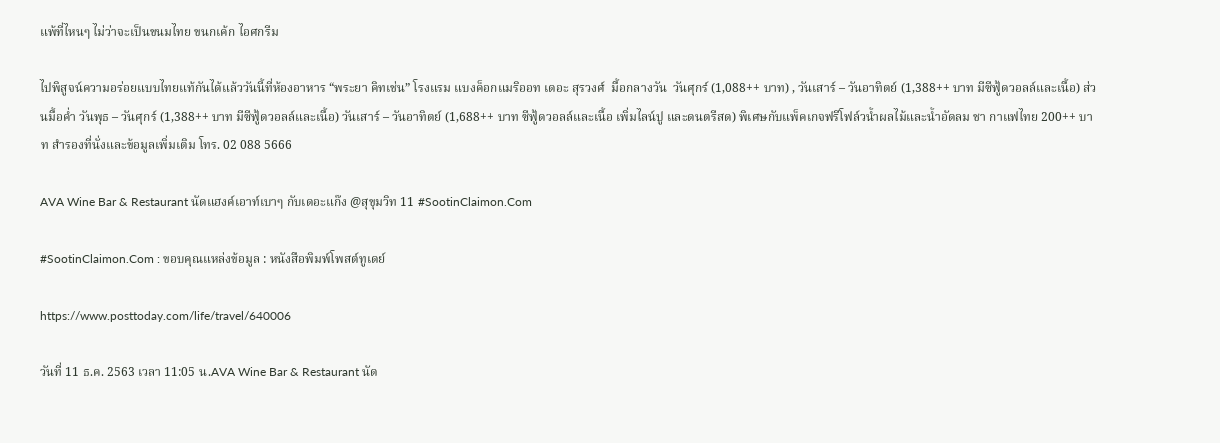แพ้ที่ไหนๆ ไม่ว่าจะเป็นขนมไทย ขนกเค้ก ไอศกรีม

ไปพิสูจน์ความอร่อยแบบไทยแท้กันได้แล้ววันนี้ที่ห้องอาหาร “พระยา คิทเช่น” โรงแรม แบงค็อกแมริออท เดอะ สุรวงศ์  มื้อกลางวัน  วันศุกร์ (1,088++ บาท) , วันเสาร์ – วันอาทิตย์ (1,388++ บาท มีซีฟู้ดวอลล์และเนื้อ) ส่วนมื้อค่ำ วันพุธ – วันศุกร์ (1,388++ บาท มีซีฟู้ดวอลล์และเนื้อ) วันเสาร์ – วันอาทิตย์ (1,688++ บาท ซีฟู้ดวอลล์และเนื้อ เพิ่มไลน์ปู และดนตรีสด) พิเศษกับแพ็คเกจฟรีโฟล์วน้ำผลไม้และน้ำอัดลม ชา กาแฟไทย 200++ บาท สำรองที่นั่งและข้อมูลเพิ่มเติม โทร. 02 088 5666

AVA Wine Bar & Restaurant นัดแฮงค์เอาท์เบาๆ กับเดอะแก๊ง @สุขุมวิท 11 #SootinClaimon.Com

#SootinClaimon.Com : ขอบคุณแหล่งข้อมูล : หนังสือพิมพ์โพสต์ทูเดย์

https://www.posttoday.com/life/travel/640006

วันที่ 11 ธ.ค. 2563 เวลา 11:05 น.AVA Wine Bar & Restaurant นัด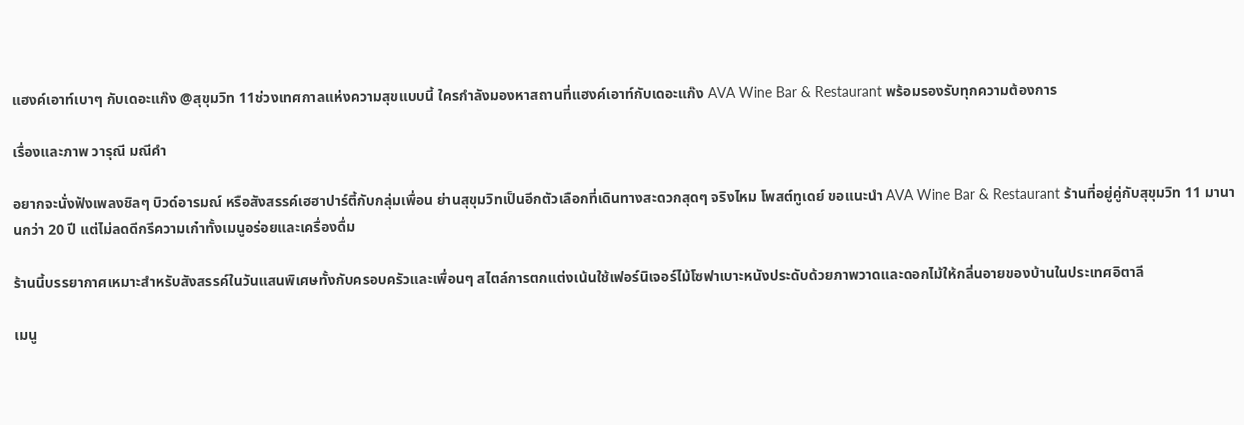แฮงค์เอาท์เบาๆ กับเดอะแก๊ง @สุขุมวิท 11ช่วงเทศกาลแห่งความสุขแบบนี้ ใครกำลังมองหาสถานที่แฮงค์เอาท์กับเดอะแก๊ง AVA Wine Bar & Restaurant พร้อมรองรับทุกความต้องการ

เรื่องและภาพ วารุณี มณีคำ

อยากจะนั่งฟังเพลงชิลๆ บิวด์อารมณ์ หรือสังสรรค์เฮฮาปาร์ตี้กับกลุ่มเพื่อน ย่านสุขุมวิทเป็นอีกตัวเลือกที่เดินทางสะดวกสุดๆ จริงไหม โพสต์ทูเดย์ ขอแนะนำ AVA Wine Bar & Restaurant ร้านที่อยู่คู่กับสุขุมวิท 11 มานานกว่า 20 ปี แต่ไม่ลดดีกรีความเก๋าทั้งเมนูอร่อยและเครื่องดื่ม

ร้านนี้บรรยากาศเหมาะสำหรับสังสรรค์ในวันแสนพิเศษทั้งกับครอบครัวและเพื่อนๆ สไตล์การตกแต่งเน้นใช้เฟอร์นิเจอร์ไม้โซฟาเบาะหนังประดับด้วยภาพวาดและดอกไม้ให้กลิ่นอายของบ้านในประเทศอิตาลี

เมนู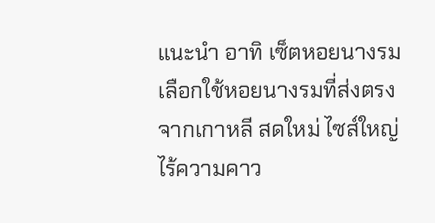แนะนำ อาทิ เซ็ตหอยนางรม เลือกใช้หอยนางรมที่ส่งตรงจากเกาหลี สดใหม่ ไซส์ใหญ่ ไร้ความคาว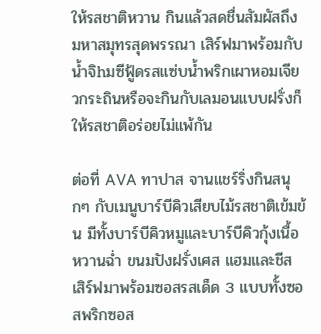ให้รสชาติหวาน กินแล้วสดชื่นสัมผัสถึงมหาสมุทรสุดพรรณา เสิร์ฟมาพร้อมกับน้ำจิhมซีฟู้ดรสแซ่บน้ำพริกเผาหอมเจียวกระถินหรือจะกินกับเลมอนแบบฝรั่งก็ให้รสชาติอร่อยไม่แพ้กัน

ต่อที่ AVA ทาปาส จานแชร์ริ่งกินสนุกๆ กับเมนูบาร์บีคิวเสียบไม้รสชาติเข้มข้น มีทั้งบาร์บีคิวหมูและบาร์บีคิวกุ้งเนื้อหวานฉ่ำ ขนมปังฝรั่งเศส แฮมและชีส เสิร์ฟมาพร้อมซอสรสเด็ด 3 แบบทั้งซอสพริกซอส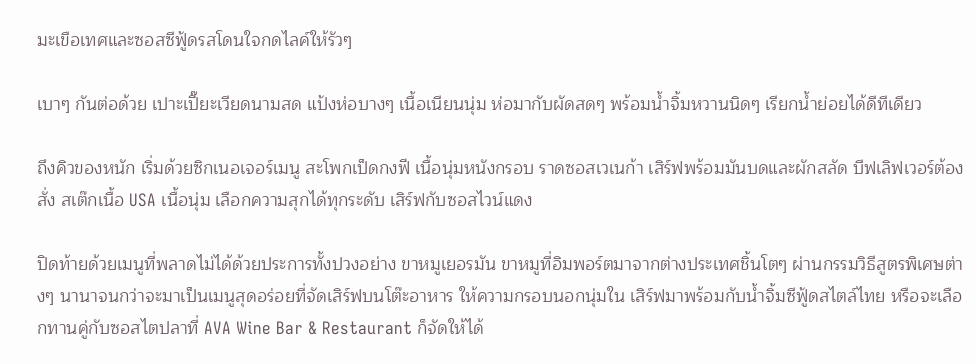มะเขือเทศและซอสซีฟู้ดรสโดนใจกดไลค์ให้รัวๆ

เบาๆ กันต่อด้วย เปาะเปี๊ยะเวียดนามสด แป้งห่อบางๆ เนื้อเนียนนุ่ม ห่อมากับผัดสดๆ พร้อมน้ำจิ้มหวานนิดๆ เรียกน้ำย่อยได้ดีทีเดียว

ถึงคิวของหนัก เริ่มด้วยซิกเนอเจอร์เมนู สะโพกเป็ดกงฟี เนื้อนุ่มหนังกรอบ ราดซอสเวเนก้า เสิร์ฟพร้อมมันบดและผักสลัด บีฟเลิฟเวอร์ต้องสั่ง สเต๊กเนื้อ USA เนื้อนุ่ม เลือกความสุกได้ทุกระดับ เสิร์ฟกับซอสไวน์แดง

ปิดท้ายด้วยเมนูที่พลาดไม่ได้ด้วยประการทั้งปวงอย่าง ขาหมูเยอรมัน ขาหมูที่อิมพอร์ตมาจากต่างประเทศชิ้นโตๆ ผ่านกรรมวิธีสูตรพิเศษต่างๆ นานาจนกว่าจะมาเป็นเมนูสุดอร่อยที่จัดเสิร์ฟบนโต๊ะอาหาร ให้ความกรอบนอกนุ่มใน เสิร์ฟมาพร้อมกับน้ำจิ้มซีฟู้ดสไตล์ไทย หรือจะเลือกทานคู่กับซอสไตปลาที่ AVA Wine Bar & Restaurant ก็จัดให้ได้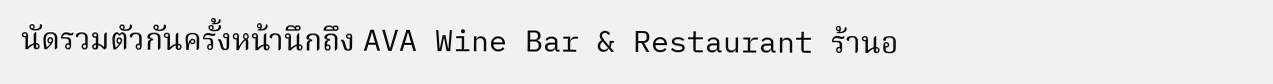นัดรวมตัวกันครั้งหน้านึกถึง AVA Wine Bar & Restaurant ร้านอ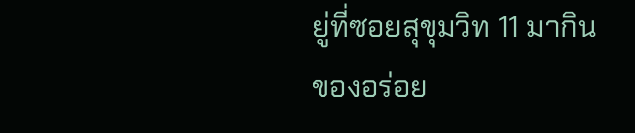ยู่ที่ซอยสุขุมวิท 11 มากินของอร่อย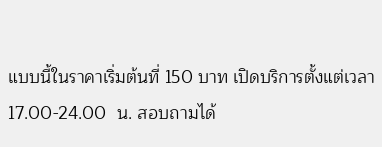แบบนี้ในราคาเริ่มต้นที่ 150 บาท เปิดบริการตั้งแต่เวลา 17.00-24.00  น. สอบถามได้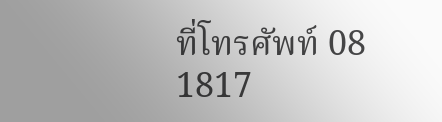ที่โทรศัพท์ 08 1817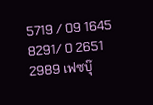5719 / 09 1645 8291/ 0 2651 2989 เฟซบุ๊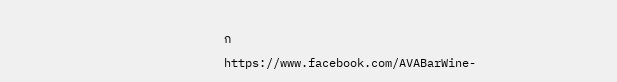ก https://www.facebook.com/AVABarWine-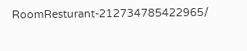RoomResturant-212734785422965/